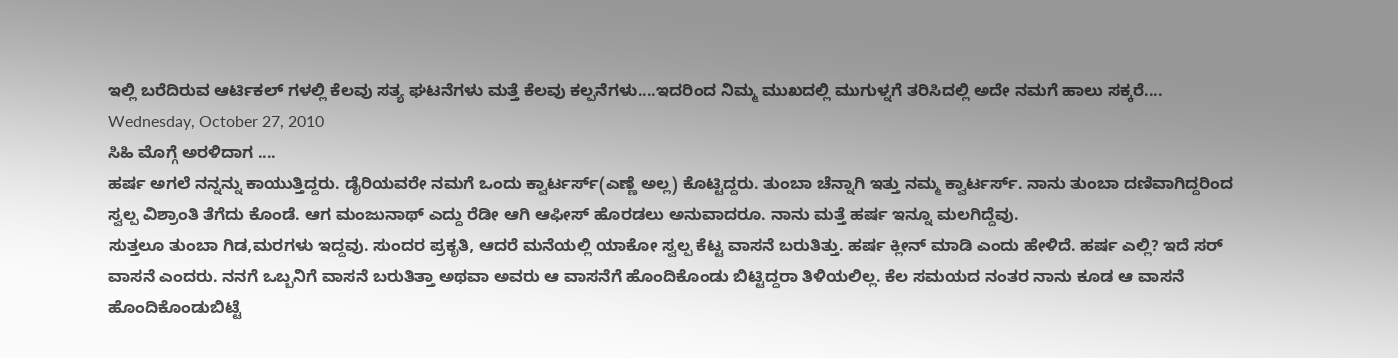ಇಲ್ಲಿ ಬರೆದಿರುವ ಆರ್ಟಿಕಲ್ ಗಳಲ್ಲಿ ಕೆಲವು ಸತ್ಯ ಘಟನೆಗಳು ಮತ್ತೆ ಕೆಲವು ಕಲ್ಪನೆಗಳು....ಇದರಿಂದ ನಿಮ್ಮ ಮುಖದಲ್ಲಿ ಮುಗುಳ್ನಗೆ ತರಿಸಿದಲ್ಲಿ ಅದೇ ನಮಗೆ ಹಾಲು ಸಕ್ಕರೆ....
Wednesday, October 27, 2010
ಸಿಹಿ ಮೊಗ್ಗೆ ಅರಳಿದಾಗ ....
ಹರ್ಷ ಅಗಲೆ ನನ್ನನ್ನು ಕಾಯುತ್ತಿದ್ದರು. ಡೈರಿಯವರೇ ನಮಗೆ ಒಂದು ಕ್ವಾರ್ಟರ್ಸ್(ಎಣ್ಣೆ ಅಲ್ಲ) ಕೊಟ್ಟಿದ್ದರು. ತುಂಬಾ ಚೆನ್ನಾಗಿ ಇತ್ತು ನಮ್ಮ ಕ್ವಾರ್ಟರ್ಸ್. ನಾನು ತುಂಬಾ ದಣಿವಾಗಿದ್ದರಿಂದ ಸ್ವಲ್ಪ ವಿಶ್ರಾಂತಿ ತೆಗೆದು ಕೊಂಡೆ. ಆಗ ಮಂಜುನಾಥ್ ಎದ್ದು ರೆಡೀ ಆಗಿ ಆಫೀಸ್ ಹೊರಡಲು ಅನುವಾದರೂ. ನಾನು ಮತ್ತೆ ಹರ್ಷ ಇನ್ನೂ ಮಲಗಿದ್ದೆವು.
ಸುತ್ತಲೂ ತುಂಬಾ ಗಿಡ,ಮರಗಳು ಇದ್ದವು. ಸುಂದರ ಪ್ರಕೃತಿ, ಆದರೆ ಮನೆಯಲ್ಲಿ ಯಾಕೋ ಸ್ವಲ್ಪ ಕೆಟ್ಟ ವಾಸನೆ ಬರುತಿತ್ತು. ಹರ್ಷ ಕ್ಲೀನ್ ಮಾಡಿ ಎಂದು ಹೇಳಿದೆ. ಹರ್ಷ ಎಲ್ಲಿ? ಇದೆ ಸರ್ ವಾಸನೆ ಎಂದರು. ನನಗೆ ಒಬ್ಬನಿಗೆ ವಾಸನೆ ಬರುತಿತ್ತಾ ಅಥವಾ ಅವರು ಆ ವಾಸನೆಗೆ ಹೊಂದಿಕೊಂಡು ಬಿಟ್ಟಿದ್ದರಾ ತಿಳಿಯಲಿಲ್ಲ. ಕೆಲ ಸಮಯದ ನಂತರ ನಾನು ಕೂಡ ಆ ವಾಸನೆ ಹೊಂದಿಕೊಂಡುಬಿಟ್ಟೆ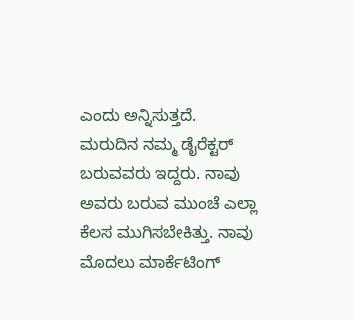ಎಂದು ಅನ್ನಿಸುತ್ತದೆ.
ಮರುದಿನ ನಮ್ಮ ಡೈರೆಕ್ಟರ್ ಬರುವವರು ಇದ್ದರು. ನಾವು ಅವರು ಬರುವ ಮುಂಚೆ ಎಲ್ಲಾ ಕೆಲಸ ಮುಗಿಸಬೇಕಿತ್ತು. ನಾವು ಮೊದಲು ಮಾರ್ಕೆಟಿಂಗ್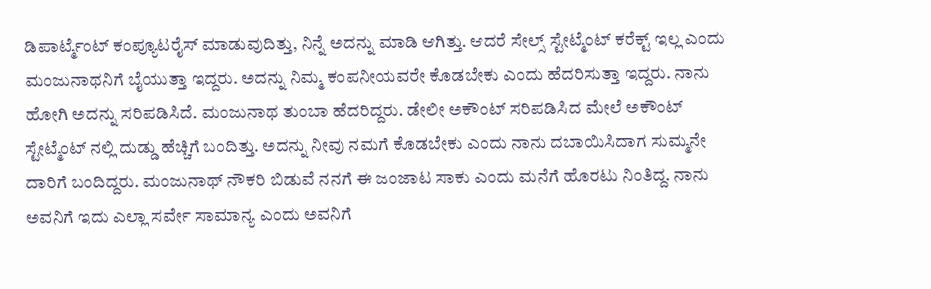ಡಿಪಾರ್ಟ್ಮೆಂಟ್ ಕಂಪ್ಯೂಟರೈಸ್ ಮಾಡುವುದಿತ್ತು, ನಿನ್ನೆ ಅದನ್ನು ಮಾಡಿ ಆಗಿತ್ತು. ಆದರೆ ಸೇಲ್ಸ್ ಸ್ಟೇಟ್ಮೆಂಟ್ ಕರೆಕ್ಟ್ ಇಲ್ಲ ಎಂದು ಮಂಜುನಾಥನಿಗೆ ಬೈಯುತ್ತಾ ಇದ್ದರು. ಅದನ್ನು ನಿಮ್ಮ ಕಂಪನೀಯವರೇ ಕೊಡಬೇಕು ಎಂದು ಹೆದರಿಸುತ್ತಾ ಇದ್ದರು. ನಾನು ಹೋಗಿ ಅದನ್ನು ಸರಿಪಡಿಸಿದೆ. ಮಂಜುನಾಥ ತುಂಬಾ ಹೆದರಿದ್ದರು. ಡೇಲೀ ಅಕೌಂಟ್ ಸರಿಪಡಿಸಿದ ಮೇಲೆ ಅಕೌಂಟ್ ಸ್ಟೇಟ್ಮೆಂಟ್ ನಲ್ಲಿ ದುಡ್ಡು ಹೆಚ್ಚಿಗೆ ಬಂದಿತ್ತು. ಅದನ್ನು ನೀವು ನಮಗೆ ಕೊಡಬೇಕು ಎಂದು ನಾನು ದಬಾಯಿಸಿದಾಗ ಸುಮ್ಮನೇ ದಾರಿಗೆ ಬಂದಿದ್ದರು. ಮಂಜುನಾಥ್ ನೌಕರಿ ಬಿಡುವೆ ನನಗೆ ಈ ಜಂಜಾಟ ಸಾಕು ಎಂದು ಮನೆಗೆ ಹೊರಟು ನಿಂತಿದ್ದ. ನಾನು ಅವನಿಗೆ ಇದು ಎಲ್ಲಾ ಸರ್ವೇ ಸಾಮಾನ್ಯ ಎಂದು ಅವನಿಗೆ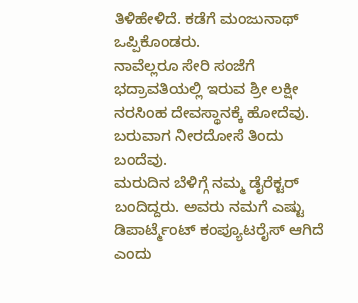ತಿಳಿಹೇಳಿದೆ. ಕಡೆಗೆ ಮಂಜುನಾಥ್ ಒಪ್ಪಿಕೊಂಡರು.
ನಾವೆಲ್ಲರೂ ಸೇರಿ ಸಂಜೆಗೆ ಭದ್ರಾವತಿಯಲ್ಲಿ ಇರುವ ಶ್ರೀ ಲಕ್ಷೀ ನರಸಿಂಹ ದೇವಸ್ಥಾನಕ್ಕೆ ಹೋದೆವು. ಬರುವಾಗ ನೀರದೋಸೆ ತಿಂದು ಬಂದೆವು.
ಮರುದಿನ ಬೆಳಿಗ್ಗೆ ನಮ್ಮ ಡೈರೆಕ್ಟರ್ ಬಂದಿದ್ದರು. ಅವರು ನಮಗೆ ಎಷ್ಟು ಡಿಪಾರ್ಟ್ಮೆಂಟ್ ಕಂಪ್ಯೂಟರೈಸ್ ಆಗಿದೆ ಎಂದು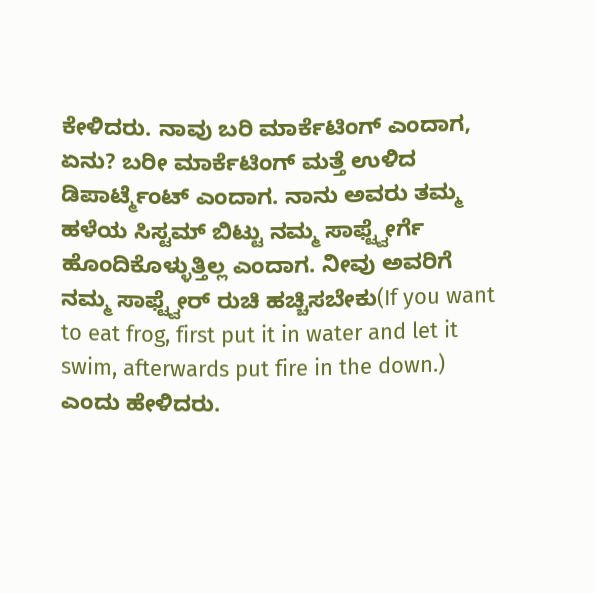ಕೇಳಿದರು. ನಾವು ಬರಿ ಮಾರ್ಕೆಟಿಂಗ್ ಎಂದಾಗ, ಏನು? ಬರೀ ಮಾರ್ಕೆಟಿಂಗ್ ಮತ್ತೆ ಉಳಿದ ಡಿಪಾರ್ಟ್ಮೆಂಟ್ ಎಂದಾಗ. ನಾನು ಅವರು ತಮ್ಮ ಹಳೆಯ ಸಿಸ್ಟಮ್ ಬಿಟ್ಟು ನಮ್ಮ ಸಾಫ್ಟ್ವೇರ್ಗೆ ಹೊಂದಿಕೊಳ್ಳುತ್ತಿಲ್ಲ ಎಂದಾಗ. ನೀವು ಅವರಿಗೆ ನಮ್ಮ ಸಾಫ್ಟ್ವೇರ್ ರುಚಿ ಹಚ್ಚಿಸಬೇಕು(If you want to eat frog, first put it in water and let it swim, afterwards put fire in the down.) ಎಂದು ಹೇಳಿದರು.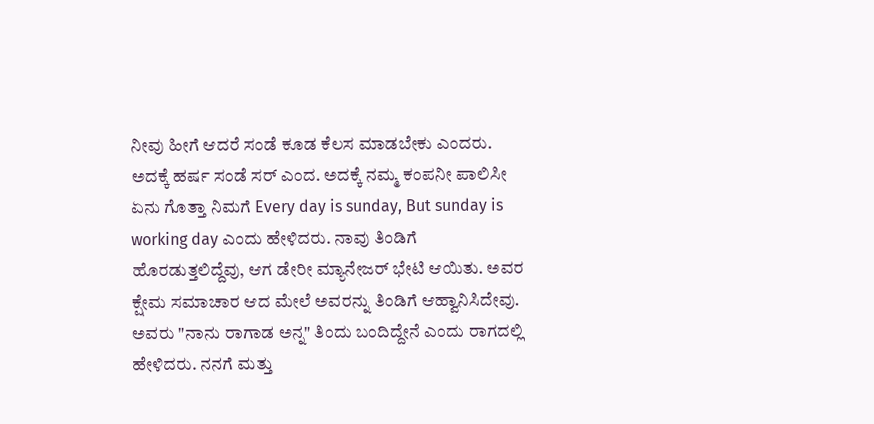ನೀವು ಹೀಗೆ ಆದರೆ ಸಂಡೆ ಕೂಡ ಕೆಲಸ ಮಾಡಬೇಕು ಎಂದರು. ಅದಕ್ಕೆ ಹರ್ಷ ಸಂಡೆ ಸರ್ ಎಂದ. ಅದಕ್ಕೆ ನಮ್ಮ ಕಂಪನೀ ಪಾಲಿಸೀ ಏನು ಗೊತ್ತಾ ನಿಮಗೆ Every day is sunday, But sunday is working day ಎಂದು ಹೇಳಿದರು. ನಾವು ತಿಂಡಿಗೆ ಹೊರಡುತ್ತಲಿದ್ದೆವು, ಆಗ ಡೇರೀ ಮ್ಯಾನೇಜರ್ ಭೇಟಿ ಆಯಿತು. ಅವರ ಕ್ಷೇಮ ಸಮಾಚಾರ ಆದ ಮೇಲೆ ಅವರನ್ನು ತಿಂಡಿಗೆ ಆಹ್ವಾನಿಸಿದೇವು. ಅವರು "ನಾನು ರಾಗಾಡ ಅನ್ನ" ತಿಂದು ಬಂದಿದ್ದೇನೆ ಎಂದು ರಾಗದಲ್ಲಿ ಹೇಳಿದರು. ನನಗೆ ಮತ್ತು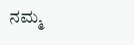ನಮ್ಮ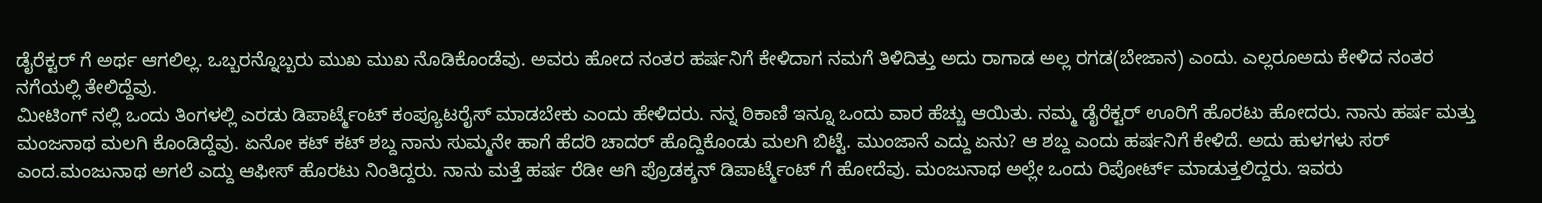ಡೈರೆಕ್ಟರ್ ಗೆ ಅರ್ಥ ಆಗಲಿಲ್ಲ. ಒಬ್ಬರನ್ನೊಬ್ಬರು ಮುಖ ಮುಖ ನೊಡಿಕೊಂಡೆವು. ಅವರು ಹೋದ ನಂತರ ಹರ್ಷನಿಗೆ ಕೇಳಿದಾಗ ನಮಗೆ ತಿಳಿದಿತ್ತು ಅದು ರಾಗಾಡ ಅಲ್ಲ ರಗಡ(ಬೇಜಾನ) ಎಂದು. ಎಲ್ಲರೂಅದು ಕೇಳಿದ ನಂತರ ನಗೆಯಲ್ಲಿ ತೇಲಿದ್ದೆವು.
ಮೀಟಿಂಗ್ ನಲ್ಲಿ ಒಂದು ತಿಂಗಳಲ್ಲಿ ಎರಡು ಡಿಪಾರ್ಟ್ಮೆಂಟ್ ಕಂಪ್ಯೂಟರೈಸ್ ಮಾಡಬೇಕು ಎಂದು ಹೇಳಿದರು. ನನ್ನ ಠಿಕಾಣಿ ಇನ್ನೂ ಒಂದು ವಾರ ಹೆಚ್ಚು ಆಯಿತು. ನಮ್ಮ ಡೈರೆಕ್ಟರ್ ಊರಿಗೆ ಹೊರಟು ಹೋದರು. ನಾನು ಹರ್ಷ ಮತ್ತು ಮಂಜನಾಥ ಮಲಗಿ ಕೊಂಡಿದ್ದೆವು. ಏನೋ ಕಟ್ ಕಟ್ ಶಬ್ದ ನಾನು ಸುಮ್ಮನೇ ಹಾಗೆ ಹೆದರಿ ಚಾದರ್ ಹೊದ್ದಿಕೊಂಡು ಮಲಗಿ ಬಿಟ್ಟೆ. ಮುಂಜಾನೆ ಎದ್ದು ಏನು? ಆ ಶಬ್ದ ಎಂದು ಹರ್ಷನಿಗೆ ಕೇಳಿದೆ. ಅದು ಹುಳಗಳು ಸರ್ ಎಂದ.ಮಂಜುನಾಥ ಅಗಲೆ ಎದ್ದು ಆಫೀಸ್ ಹೊರಟು ನಿಂತಿದ್ದರು. ನಾನು ಮತ್ತೆ ಹರ್ಷ ರೆಡೀ ಆಗಿ ಪ್ರೊಡಕ್ಶನ್ ಡಿಪಾರ್ಟ್ಮೆಂಟ್ ಗೆ ಹೋದೆವು. ಮಂಜುನಾಥ ಅಲ್ಲೇ ಒಂದು ರಿಪೋರ್ಟ್ ಮಾಡುತ್ತಲಿದ್ದರು. ಇವರು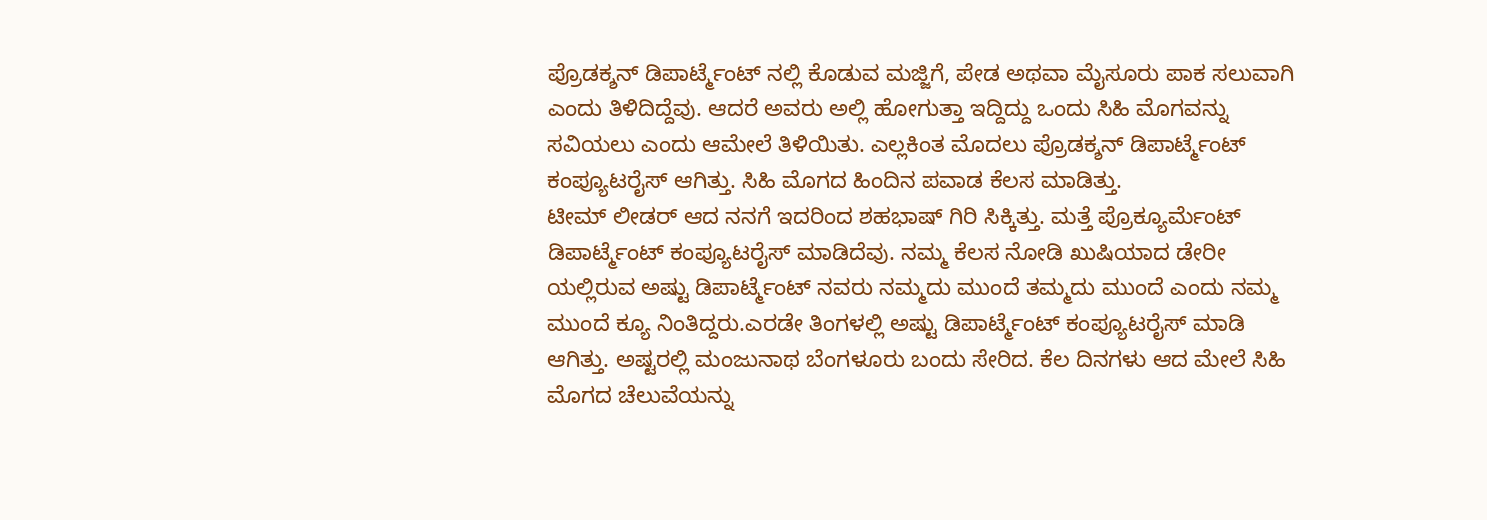ಪ್ರೊಡಕ್ಶನ್ ಡಿಪಾರ್ಟ್ಮೆಂಟ್ ನಲ್ಲಿ ಕೊಡುವ ಮಜ್ಜಿಗೆ, ಪೇಡ ಅಥವಾ ಮೈಸೂರು ಪಾಕ ಸಲುವಾಗಿ ಎಂದು ತಿಳಿದಿದ್ದೆವು. ಆದರೆ ಅವರು ಅಲ್ಲಿ ಹೋಗುತ್ತಾ ಇದ್ದಿದ್ದು ಒಂದು ಸಿಹಿ ಮೊಗವನ್ನು ಸವಿಯಲು ಎಂದು ಆಮೇಲೆ ತಿಳಿಯಿತು. ಎಲ್ಲಕಿಂತ ಮೊದಲು ಪ್ರೊಡಕ್ಶನ್ ಡಿಪಾರ್ಟ್ಮೆಂಟ್ ಕಂಪ್ಯೂಟರೈಸ್ ಆಗಿತ್ತು. ಸಿಹಿ ಮೊಗದ ಹಿಂದಿನ ಪವಾಡ ಕೆಲಸ ಮಾಡಿತ್ತು.
ಟೀಮ್ ಲೀಡರ್ ಆದ ನನಗೆ ಇದರಿಂದ ಶಹಭಾಷ್ ಗಿರಿ ಸಿಕ್ಕಿತ್ತು. ಮತ್ತೆ ಪ್ರೊಕ್ಯೂರ್ಮೆಂಟ್ ಡಿಪಾರ್ಟ್ಮೆಂಟ್ ಕಂಪ್ಯೂಟರೈಸ್ ಮಾಡಿದೆವು. ನಮ್ಮ ಕೆಲಸ ನೋಡಿ ಖುಷಿಯಾದ ಡೇರೀ ಯಲ್ಲಿರುವ ಅಷ್ಟು ಡಿಪಾರ್ಟ್ಮೆಂಟ್ ನವರು ನಮ್ಮದು ಮುಂದೆ ತಮ್ಮದು ಮುಂದೆ ಎಂದು ನಮ್ಮ ಮುಂದೆ ಕ್ಯೂ ನಿಂತಿದ್ದರು.ಎರಡೇ ತಿಂಗಳಲ್ಲಿ ಅಷ್ಟು ಡಿಪಾರ್ಟ್ಮೆಂಟ್ ಕಂಪ್ಯೂಟರೈಸ್ ಮಾಡಿ ಆಗಿತ್ತು. ಅಷ್ಟರಲ್ಲಿ ಮಂಜುನಾಥ ಬೆಂಗಳೂರು ಬಂದು ಸೇರಿದ. ಕೆಲ ದಿನಗಳು ಆದ ಮೇಲೆ ಸಿಹಿ ಮೊಗದ ಚೆಲುವೆಯನ್ನು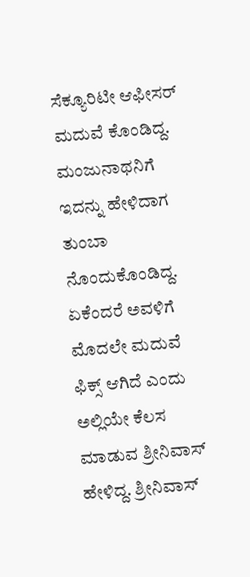ಸೆಕ್ಯೂರಿಟೀ ಆಫೀಸರ್ ಮದುವೆ ಕೊಂಡಿದ್ದ. ಮಂಜುನಾಥನಿಗೆ ಇದನ್ನು ಹೇಳಿದಾಗ ತುಂಬಾ ನೊಂದುಕೊಂಡಿದ್ದ. ಏಕೆಂದರೆ ಅವಳಿಗೆ ಮೊದಲೇ ಮದುವೆ ಫಿಕ್ಸ್ ಆಗಿದೆ ಎಂದು ಅಲ್ಲಿಯೇ ಕೆಲಸ ಮಾಡುವ ಶ್ರೀನಿವಾಸ್ ಹೇಳಿದ್ದ. ಶ್ರೀನಿವಾಸ್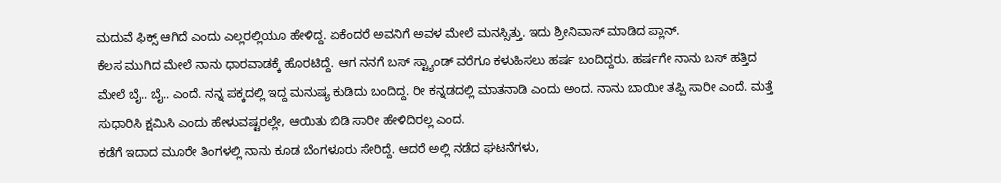ಮದುವೆ ಫಿಕ್ಸ್ ಆಗಿದೆ ಎಂದು ಎಲ್ಲರಲ್ಲಿಯೂ ಹೇಳಿದ್ದ. ಏಕೆಂದರೆ ಅವನಿಗೆ ಅವಳ ಮೇಲೆ ಮನಸ್ಸಿತ್ತು. ಇದು ಶ್ರೀನಿವಾಸ್ ಮಾಡಿದ ಪ್ಲಾನ್.
ಕೆಲಸ ಮುಗಿದ ಮೇಲೆ ನಾನು ಧಾರವಾಡಕ್ಕೆ ಹೊರಟಿದ್ದೆ. ಆಗ ನನಗೆ ಬಸ್ ಸ್ಟ್ಯಾಂಡ್ ವರೆಗೂ ಕಳುಹಿಸಲು ಹರ್ಷ ಬಂದಿದ್ದರು. ಹರ್ಷಗೇ ನಾನು ಬಸ್ ಹತ್ತಿದ ಮೇಲೆ ಬೈ.. ಬೈ.. ಎಂದೆ. ನನ್ನ ಪಕ್ಕದಲ್ಲಿ ಇದ್ದ ಮನುಷ್ಯ ಕುಡಿದು ಬಂದಿದ್ದ. ರೀ ಕನ್ನಡದಲ್ಲಿ ಮಾತನಾಡಿ ಎಂದು ಅಂದ. ನಾನು ಬಾಯೀ ತಪ್ಪಿ ಸಾರೀ ಎಂದೆ. ಮತ್ತೆ ಸುಧಾರಿಸಿ ಕ್ಷಮಿಸಿ ಎಂದು ಹೇಳುವಷ್ಟರಲ್ಲೇ, ಆಯಿತು ಬಿಡಿ ಸಾರೀ ಹೇಳಿದಿರಲ್ಲ ಎಂದ.
ಕಡೆಗೆ ಇದಾದ ಮೂರೇ ತಿಂಗಳಲ್ಲಿ ನಾನು ಕೂಡ ಬೆಂಗಳೂರು ಸೇರಿದ್ದೆ. ಆದರೆ ಅಲ್ಲಿ ನಡೆದ ಘಟನೆಗಳು,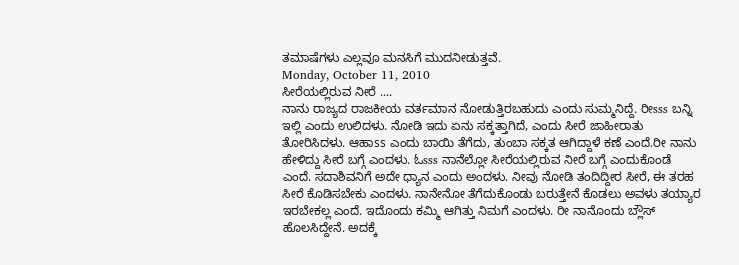ತಮಾಷೆಗಳು ಎಲ್ಲವೂ ಮನಸಿಗೆ ಮುದನೀಡುತ್ತವೆ.
Monday, October 11, 2010
ಸೀರೆಯಲ್ಲಿರುವ ನೀರೆ ....
ನಾನು ರಾಜ್ಯದ ರಾಜಕೀಯ ವರ್ತಮಾನ ನೋಡುತ್ತಿರಬಹುದು ಎಂದು ಸುಮ್ಮನಿದ್ದೆ. ರೀsss ಬನ್ನಿ ಇಲ್ಲಿ ಎಂದು ಉಲಿದಳು. ನೋಡಿ ಇದು ಏನು ಸಕ್ಕತ್ತಾಗಿದೆ, ಎಂದು ಸೀರೆ ಜಾಹೀರಾತು ತೋರಿಸಿದಳು. ಆಹಾss ಎಂದು ಬಾಯಿ ತೆಗೆದು, ತುಂಬಾ ಸಕ್ಕತ ಆಗಿದ್ದಾಳೆ ಕಣೆ ಎಂದೆ.ರೀ ನಾನು ಹೇಳಿದ್ದು ಸೀರೆ ಬಗ್ಗೆ ಎಂದಳು. ಓsss ನಾನೆಲ್ಲೋ ಸೀರೆಯಲ್ಲಿರುವ ನೀರೆ ಬಗ್ಗೆ ಎಂದುಕೊಂಡೆ ಎಂದೆ. ಸದಾಶಿವನಿಗೆ ಅದೇ ಧ್ಯಾನ ಎಂದು ಅಂದಳು. ನೀವು ನೋಡಿ ತಂದಿದ್ದೀರ ಸೀರೆ, ಈ ತರಹ ಸೀರೆ ಕೊಡಿಸಬೇಕು ಎಂದಳು. ನಾನೇನೋ ತೆಗೆದುಕೊಂಡು ಬರುತ್ತೇನೆ ಕೊಡಲು ಅವಳು ತಯ್ಯಾರ ಇರಬೇಕಲ್ಲ ಎಂದೆ. ಇದೊಂದು ಕಮ್ಮಿ ಆಗಿತ್ತು ನಿಮಗೆ ಎಂದಳು. ರೀ ನಾನೊಂದು ಬ್ಲೌಸ್ ಹೊಲಸಿದ್ದೇನೆ. ಅದಕ್ಕೆ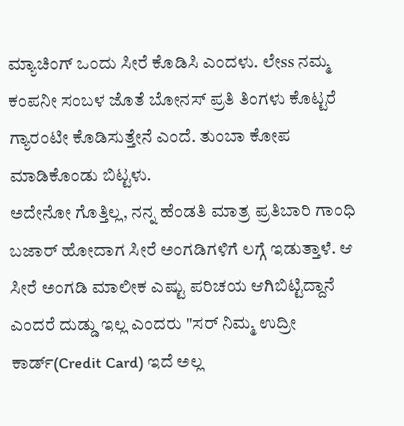ಮ್ಯಾಚಿಂಗ್ ಒಂದು ಸೀರೆ ಕೊಡಿಸಿ ಎಂದಳು. ಲೇss ನಮ್ಮ ಕಂಪನೀ ಸಂಬಳ ಜೊತೆ ಬೋನಸ್ ಪ್ರತಿ ತಿಂಗಳು ಕೊಟ್ಟರೆ ಗ್ಯಾರಂಟೀ ಕೊಡಿಸುತ್ತೇನೆ ಎಂದೆ. ತುಂಬಾ ಕೋಪ ಮಾಡಿಕೊಂಡು ಬಿಟ್ಟಳು.
ಅದೇನೋ ಗೊತ್ತಿಲ್ಲ, ನನ್ನ ಹೆಂಡತಿ ಮಾತ್ರ ಪ್ರತಿಬಾರಿ ಗಾಂಧಿ ಬಜಾರ್ ಹೋದಾಗ ಸೀರೆ ಅಂಗಡಿಗಳಿಗೆ ಲಗ್ಗೆ ಇಡುತ್ತಾಳೆ. ಆ ಸೀರೆ ಅಂಗಡಿ ಮಾಲೀಕ ಎಷ್ಟು ಪರಿಚಯ ಆಗಿಬಿಟ್ಟಿದ್ದಾನೆ ಎಂದರೆ ದುಡ್ಡು ಇಲ್ಲ ಎಂದರು "ಸರ್ ನಿಮ್ಮ ಉದ್ರೀ ಕಾರ್ಡ್(Credit Card) ಇದೆ ಅಲ್ಲ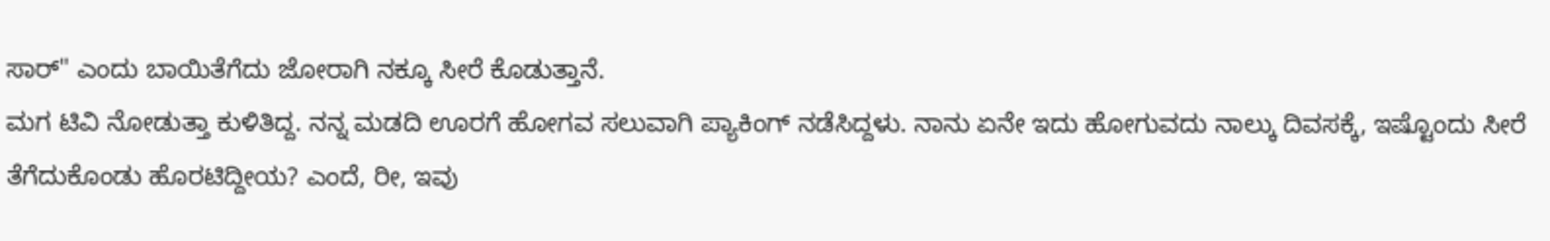ಸಾರ್" ಎಂದು ಬಾಯಿತೆಗೆದು ಜೋರಾಗಿ ನಕ್ಕೂ ಸೀರೆ ಕೊಡುತ್ತಾನೆ.
ಮಗ ಟಿವಿ ನೋಡುತ್ತಾ ಕುಳಿತಿದ್ದ. ನನ್ನ ಮಡದಿ ಊರಗೆ ಹೋಗವ ಸಲುವಾಗಿ ಪ್ಯಾಕಿಂಗ್ ನಡೆಸಿದ್ದಳು. ನಾನು ಏನೇ ಇದು ಹೋಗುವದು ನಾಲ್ಕು ದಿವಸಕ್ಕೆ, ಇಷ್ಟೊಂದು ಸೀರೆ ತೆಗೆದುಕೊಂಡು ಹೊರಟಿದ್ದೀಯ? ಎಂದೆ, ರೀ, ಇವು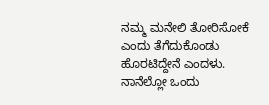ನಮ್ಮ ಮನೇಲಿ ತೋರಿಸೋಕೆ ಎಂದು ತೆಗೆದುಕೊಂಡು ಹೊರಟಿದ್ದೇನೆ ಎಂದಳು. ನಾನೆಲ್ಲೋ ಒಂದು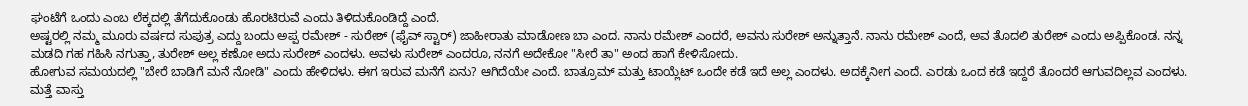ಘಂಟೆಗೆ ಒಂದು ಎಂಬ ಲೆಕ್ಕದಲ್ಲಿ ತೆಗೆದುಕೊಂಡು ಹೊರಟಿರುವೆ ಎಂದು ತಿಳಿದುಕೊಂಡಿದ್ದೆ ಎಂದೆ.
ಅಷ್ಟರಲ್ಲಿ ನಮ್ಮ ಮೂರು ವರ್ಷದ ಸುಪುತ್ರ ಎದ್ದು ಬಂದು ಅಪ್ಪ ರಮೇಶ್ - ಸುರೇಶ್ (ಫೈವ್ ಸ್ಟಾರ್) ಜಾಹೀರಾತು ಮಾಡೋಣ ಬಾ ಎಂದ. ನಾನು ರಮೇಶ್ ಎಂದರೆ, ಅವನು ಸುರೇಶ್ ಅನ್ನುತ್ತಾನೆ. ನಾನು ರಮೇಶ್ ಎಂದೆ, ಅವ ತೊದಲಿ ತುರೇಶ್ ಎಂದು ಅಪ್ಪಿಕೊಂಡ. ನನ್ನ ಮಡದಿ ಗಹ ಗಹಿಸಿ ನಗುತ್ತಾ, ತುರೇಶ್ ಅಲ್ಲ ಕಣೋ ಅದು ಸುರೇಶ್ ಎಂದಳು. ಅವಳು ಸುರೇಶ್ ಎಂದರೂ, ನನಗೆ ಅದೇಕೋ "ಸೀರೆ ತಾ" ಅಂದ ಹಾಗೆ ಕೇಳಿಸೋದು.
ಹೋಗುವ ಸಮಯದಲ್ಲಿ "ಬೇರೆ ಬಾಡಿಗೆ ಮನೆ ನೋಡಿ" ಎಂದು ಹೇಳಿದಳು. ಈಗ ಇರುವ ಮನೆಗೆ ಏನು? ಆಗಿದೆಯೇ ಎಂದೆ. ಬಾತ್ರೂಮ್ ಮತ್ತು ಟಾಯ್ಲೆಟ್ ಒಂದೇ ಕಡೆ ಇದೆ ಅಲ್ಲ ಎಂದಳು. ಅದಕ್ಕೆನೀಗ ಎಂದೆ. ಎರಡು ಒಂದ ಕಡೆ ಇದ್ದರೆ ತೊಂದರೆ ಆಗುವದಿಲ್ಲವ ಎಂದಳು. ಮತ್ತೆ ವಾಸ್ತು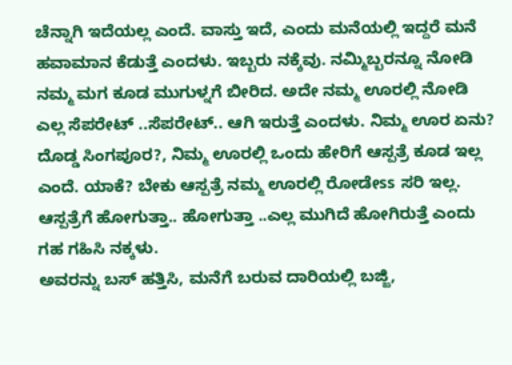ಚೆನ್ನಾಗಿ ಇದೆಯಲ್ಲ ಎಂದೆ. ವಾಸ್ತು ಇದೆ, ಎಂದು ಮನೆಯಲ್ಲಿ ಇದ್ದರೆ ಮನೆ ಹವಾಮಾನ ಕೆಡುತ್ತೆ ಎಂದಳು. ಇಬ್ಬರು ನಕ್ಕೆವು. ನಮ್ಮಿಬ್ಬರನ್ನೂ ನೋಡಿ ನಮ್ಮ ಮಗ ಕೂಡ ಮುಗುಳ್ನಗೆ ಬೀರಿದ. ಅದೇ ನಮ್ಮ ಊರಲ್ಲಿ ನೋಡಿ ಎಲ್ಲ ಸೆಪರೇಟ್ ..ಸೆಪರೇಟ್.. ಆಗಿ ಇರುತ್ತೆ ಎಂದಳು. ನಿಮ್ಮ ಊರ ಏನು? ದೊಡ್ಡ ಸಿಂಗಪೂರ?, ನಿಮ್ಮ ಊರಲ್ಲಿ ಒಂದು ಹೇರಿಗೆ ಆಸ್ಪತ್ರೆ ಕೂಡ ಇಲ್ಲ ಎಂದೆ. ಯಾಕೆ? ಬೇಕು ಆಸ್ಪತ್ರೆ ನಮ್ಮ ಊರಲ್ಲಿ ರೋಡೇss ಸರಿ ಇಲ್ಲ. ಆಸ್ಪತ್ರೆಗೆ ಹೋಗುತ್ತಾ.. ಹೋಗುತ್ತಾ ..ಎಲ್ಲ ಮುಗಿದೆ ಹೋಗಿರುತ್ತೆ ಎಂದು ಗಹ ಗಹಿಸಿ ನಕ್ಕಳು.
ಅವರನ್ನು ಬಸ್ ಹತ್ತಿಸಿ, ಮನೆಗೆ ಬರುವ ದಾರಿಯಲ್ಲಿ ಬಜ್ಜಿ,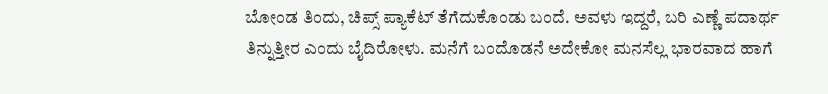ಬೋಂಡ ತಿಂದು, ಚಿಪ್ಸ್ ಪ್ಯಾಕೆಟ್ ತೆಗೆದುಕೊಂಡು ಬಂದೆ. ಅವಳು ಇದ್ದರೆ, ಬರಿ ಎಣ್ಣೆ ಪದಾರ್ಥ ತಿನ್ನುತ್ತೀರ ಎಂದು ಬೈದಿರೋಳು. ಮನೆಗೆ ಬಂದೊಡನೆ ಅದೇಕೋ ಮನಸೆಲ್ಲ ಭಾರವಾದ ಹಾಗೆ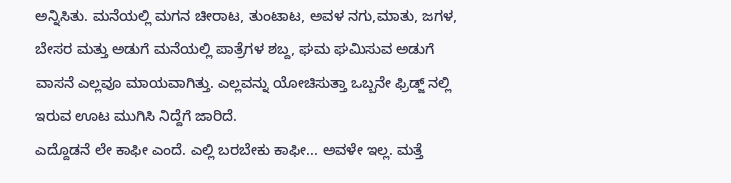ಅನ್ನಿಸಿತು. ಮನೆಯಲ್ಲಿ ಮಗನ ಚೀರಾಟ, ತುಂಟಾಟ, ಅವಳ ನಗು,ಮಾತು, ಜಗಳ, ಬೇಸರ ಮತ್ತು ಅಡುಗೆ ಮನೆಯಲ್ಲಿ ಪಾತ್ರೆಗಳ ಶಬ್ದ, ಘಮ ಘಮಿಸುವ ಅಡುಗೆ ವಾಸನೆ ಎಲ್ಲವೂ ಮಾಯವಾಗಿತ್ತು. ಎಲ್ಲವನ್ನು ಯೋಚಿಸುತ್ತಾ ಒಬ್ಬನೇ ಫ್ರಿಡ್ಜ್ ನಲ್ಲಿ ಇರುವ ಊಟ ಮುಗಿಸಿ ನಿದ್ದೆಗೆ ಜಾರಿದೆ.
ಎದ್ದೊಡನೆ ಲೇ ಕಾಫೀ ಎಂದೆ. ಎಲ್ಲಿ ಬರಬೇಕು ಕಾಫೀ... ಅವಳೇ ಇಲ್ಲ. ಮತ್ತೆ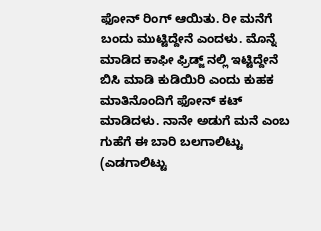ಫೋನ್ ರಿಂಗ್ ಆಯಿತು. ರೀ ಮನೆಗೆ ಬಂದು ಮುಟ್ಟಿದ್ದೇನೆ ಎಂದಳು. ಮೊನ್ನೆ ಮಾಡಿದ ಕಾಫೀ ಫ್ರಿಡ್ಜ್ ನಲ್ಲಿ ಇಟ್ಟಿದ್ದೇನೆ ಬಿಸಿ ಮಾಡಿ ಕುಡಿಯಿರಿ ಎಂದು ಕುಹಕ ಮಾತಿನೊಂದಿಗೆ ಫೋನ್ ಕಟ್ ಮಾಡಿದಳು. ನಾನೇ ಅಡುಗೆ ಮನೆ ಎಂಬ ಗುಹೆಗೆ ಈ ಬಾರಿ ಬಲಗಾಲಿಟ್ಟು (ಎಡಗಾಲಿಟ್ಟು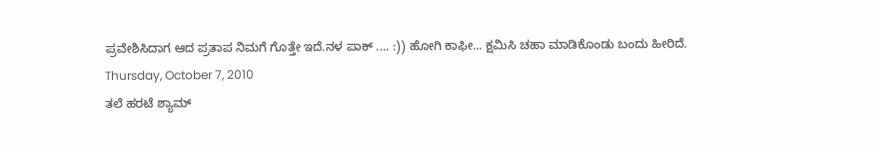ಪ್ರವೇಶಿಸಿದಾಗ ಆದ ಪ್ರತಾಪ ನಿಮಗೆ ಗೊತ್ತೇ ಇದೆ.ನಳ ಪಾಕ್ .... :)) ಹೋಗಿ ಕಾಫೀ... ಕ್ಷಮಿಸಿ ಚಹಾ ಮಾಡಿಕೊಂಡು ಬಂದು ಹೀರಿದೆ.
Thursday, October 7, 2010
ತಲೆ ಹರಟೆ ಶ್ಯಾಮ್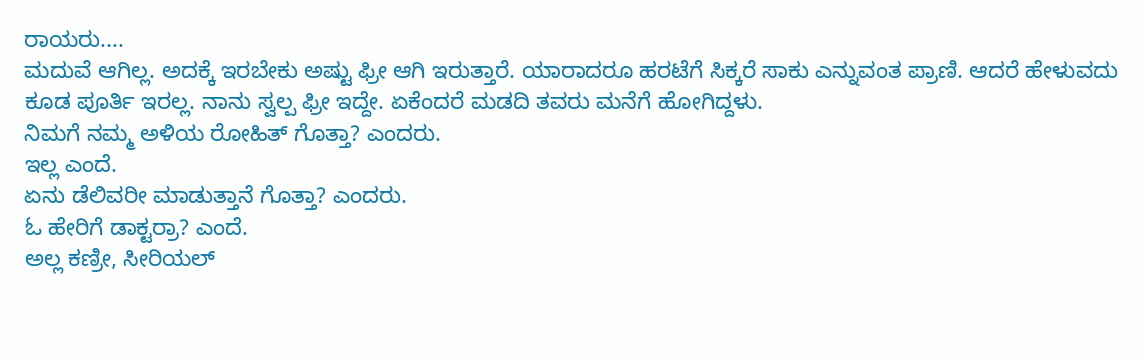ರಾಯರು....
ಮದುವೆ ಆಗಿಲ್ಲ. ಅದಕ್ಕೆ ಇರಬೇಕು ಅಷ್ಟು ಫ್ರೀ ಆಗಿ ಇರುತ್ತಾರೆ. ಯಾರಾದರೂ ಹರಟೆಗೆ ಸಿಕ್ಕರೆ ಸಾಕು ಎನ್ನುವಂತ ಪ್ರಾಣಿ. ಆದರೆ ಹೇಳುವದು ಕೂಡ ಪೂರ್ತಿ ಇರಲ್ಲ. ನಾನು ಸ್ವಲ್ಪ ಫ್ರೀ ಇದ್ದೇ. ಏಕೆಂದರೆ ಮಡದಿ ತವರು ಮನೆಗೆ ಹೋಗಿದ್ದಳು.
ನಿಮಗೆ ನಮ್ಮ ಅಳಿಯ ರೋಹಿತ್ ಗೊತ್ತಾ? ಎಂದರು.
ಇಲ್ಲ ಎಂದೆ.
ಏನು ಡೆಲಿವರೀ ಮಾಡುತ್ತಾನೆ ಗೊತ್ತಾ? ಎಂದರು.
ಓ ಹೇರಿಗೆ ಡಾಕ್ಟರ್ರಾ? ಎಂದೆ.
ಅಲ್ಲ ಕಣ್ರೀ, ಸೀರಿಯಲ್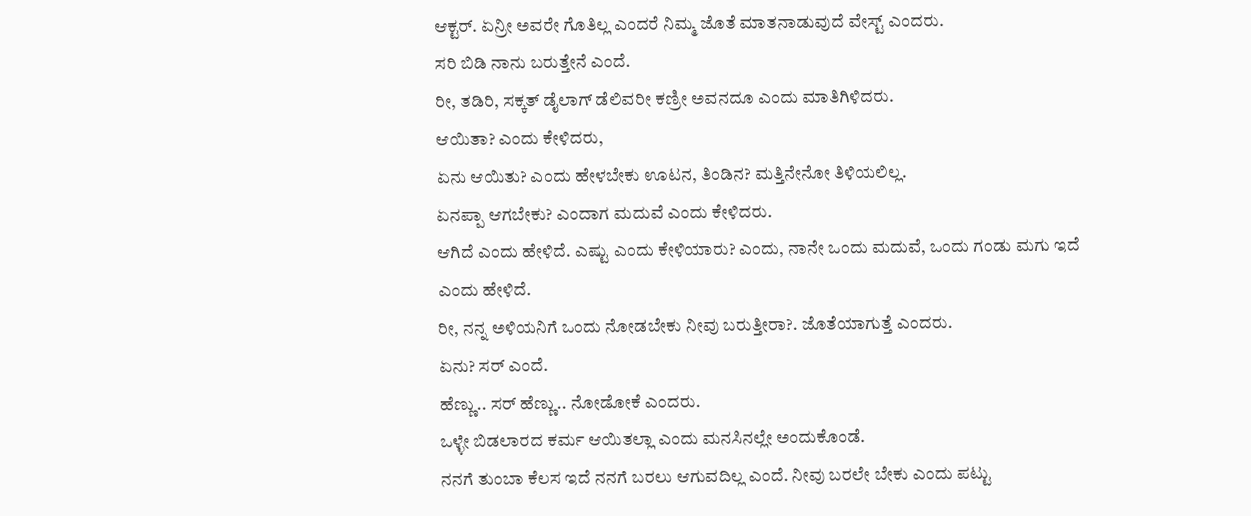ಆಕ್ಟರ್. ಏನ್ರೀ ಅವರೇ ಗೊತಿಲ್ಲ ಎಂದರೆ ನಿಮ್ಮ ಜೊತೆ ಮಾತನಾಡುವುದೆ ವೇಸ್ಟ್ ಎಂದರು.
ಸರಿ ಬಿಡಿ ನಾನು ಬರುತ್ತೇನೆ ಎಂದೆ.
ರೀ, ತಡಿರಿ, ಸಕ್ಕತ್ ಡೈಲಾಗ್ ಡೆಲಿವರೀ ಕಣ್ರೀ ಅವನದೂ ಎಂದು ಮಾತಿಗಿಳಿದರು.
ಆಯಿತಾ? ಎಂದು ಕೇಳಿದರು,
ಏನು ಆಯಿತು? ಎಂದು ಹೇಳಬೇಕು ಊಟನ, ತಿಂಡಿನ? ಮತ್ತಿನೇನೋ ತಿಳಿಯಲಿಲ್ಲ.
ಏನಪ್ಪಾ ಆಗಬೇಕು? ಎಂದಾಗ ಮದುವೆ ಎಂದು ಕೇಳಿದರು.
ಆಗಿದೆ ಎಂದು ಹೇಳಿದೆ. ಎಷ್ಟು ಎಂದು ಕೇಳಿಯಾರು? ಎಂದು, ನಾನೇ ಒಂದು ಮದುವೆ, ಒಂದು ಗಂಡು ಮಗು ಇದೆ ಎಂದು ಹೇಳಿದೆ.
ರೀ, ನನ್ನ ಅಳಿಯನಿಗೆ ಒಂದು ನೋಡಬೇಕು ನೀವು ಬರುತ್ತೀರಾ?. ಜೊತೆಯಾಗುತ್ತೆ ಎಂದರು.
ಏನು? ಸರ್ ಎಂದೆ.
ಹೆಣ್ಣು.. ಸರ್ ಹೆಣ್ಣು.. ನೋಡೋಕೆ ಎಂದರು.
ಒಳ್ಳೇ ಬಿಡಲಾರದ ಕರ್ಮ ಆಯಿತಲ್ಲಾ ಎಂದು ಮನಸಿನಲ್ಲೇ ಅಂದುಕೊಂಡೆ.
ನನಗೆ ತುಂಬಾ ಕೆಲಸ ಇದೆ ನನಗೆ ಬರಲು ಆಗುವದಿಲ್ಲ ಎಂದೆ. ನೀವು ಬರಲೇ ಬೇಕು ಎಂದು ಪಟ್ಟು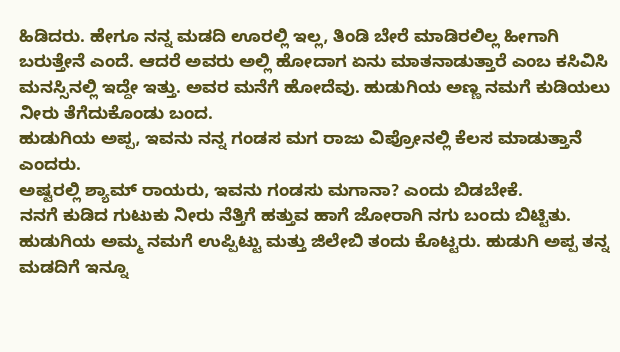ಹಿಡಿದರು. ಹೇಗೂ ನನ್ನ ಮಡದಿ ಊರಲ್ಲಿ ಇಲ್ಲ, ತಿಂಡಿ ಬೇರೆ ಮಾಡಿರಲಿಲ್ಲ ಹೀಗಾಗಿ ಬರುತ್ತೇನೆ ಎಂದೆ. ಆದರೆ ಅವರು ಅಲ್ಲಿ ಹೋದಾಗ ಏನು ಮಾತನಾಡುತ್ತಾರೆ ಎಂಬ ಕಸಿವಿಸಿ ಮನಸ್ಸಿನಲ್ಲಿ ಇದ್ದೇ ಇತ್ತು. ಅವರ ಮನೆಗೆ ಹೋದೆವು. ಹುಡುಗಿಯ ಅಣ್ಣ ನಮಗೆ ಕುಡಿಯಲು ನೀರು ತೆಗೆದುಕೊಂಡು ಬಂದ.
ಹುಡುಗಿಯ ಅಪ್ಪ, ಇವನು ನನ್ನ ಗಂಡಸ ಮಗ ರಾಜು ವಿಪ್ರೋನಲ್ಲಿ ಕೆಲಸ ಮಾಡುತ್ತಾನೆ ಎಂದರು.
ಅಷ್ಟರಲ್ಲಿ ಶ್ಯಾಮ್ ರಾಯರು, ಇವನು ಗಂಡಸು ಮಗಾನಾ? ಎಂದು ಬಿಡಬೇಕೆ.
ನನಗೆ ಕುಡಿದ ಗುಟುಕು ನೀರು ನೆತ್ತಿಗೆ ಹತ್ತುವ ಹಾಗೆ ಜೋರಾಗಿ ನಗು ಬಂದು ಬಿಟ್ಟಿತು.
ಹುಡುಗಿಯ ಅಮ್ಮ ನಮಗೆ ಉಪ್ಪಿಟ್ಟು ಮತ್ತು ಜಿಲೇಬಿ ತಂದು ಕೊಟ್ಟರು. ಹುಡುಗಿ ಅಪ್ಪ ತನ್ನ ಮಡದಿಗೆ ಇನ್ನೂ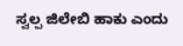ಸ್ವಲ್ಪ ಜಿಲೇಬಿ ಹಾಕು ಎಂದು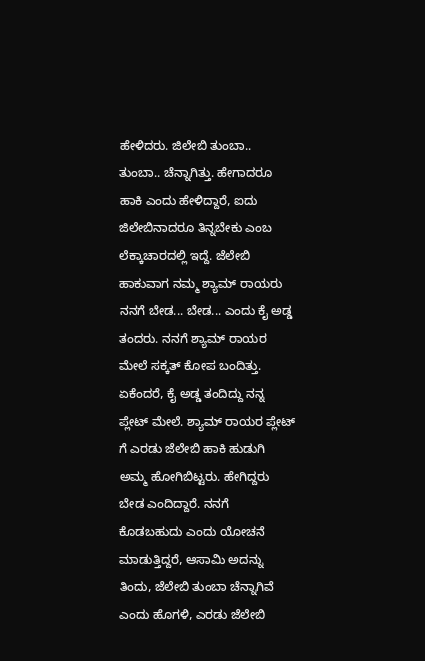ಹೇಳಿದರು. ಜಿಲೇಬಿ ತುಂಬಾ.. ತುಂಬಾ.. ಚೆನ್ನಾಗಿತ್ತು. ಹೇಗಾದರೂ ಹಾಕಿ ಎಂದು ಹೇಳಿದ್ದಾರೆ, ಐದು ಜಿಲೇಬಿನಾದರೂ ತಿನ್ನಬೇಕು ಎಂಬ ಲೆಕ್ಕಾಚಾರದಲ್ಲಿ ಇದ್ದೆ. ಜೆಲೇಬಿ ಹಾಕುವಾಗ ನಮ್ಮ ಶ್ಯಾಮ್ ರಾಯರು ನನಗೆ ಬೇಡ... ಬೇಡ... ಎಂದು ಕೈ ಅಡ್ಡ ತಂದರು. ನನಗೆ ಶ್ಯಾಮ್ ರಾಯರ ಮೇಲೆ ಸಕ್ಕತ್ ಕೋಪ ಬಂದಿತ್ತು. ಏಕೆಂದರೆ, ಕೈ ಅಡ್ಡ ತಂದಿದ್ದು ನನ್ನ ಪ್ಲೇಟ್ ಮೇಲೆ. ಶ್ಯಾಮ್ ರಾಯರ ಪ್ಲೇಟ್ ಗೆ ಎರಡು ಜೆಲೇಬಿ ಹಾಕಿ ಹುಡುಗಿ ಅಮ್ಮ ಹೋಗಿಬಿಟ್ಟರು. ಹೇಗಿದ್ದರು ಬೇಡ ಎಂದಿದ್ದಾರೆ. ನನಗೆ ಕೊಡಬಹುದು ಎಂದು ಯೋಚನೆ ಮಾಡುತ್ತಿದ್ದರೆ, ಆಸಾಮಿ ಅದನ್ನು ತಿಂದು, ಜೆಲೇಬಿ ತುಂಬಾ ಚೆನ್ನಾಗಿವೆ ಎಂದು ಹೊಗಳಿ, ಎರಡು ಜೆಲೇಬಿ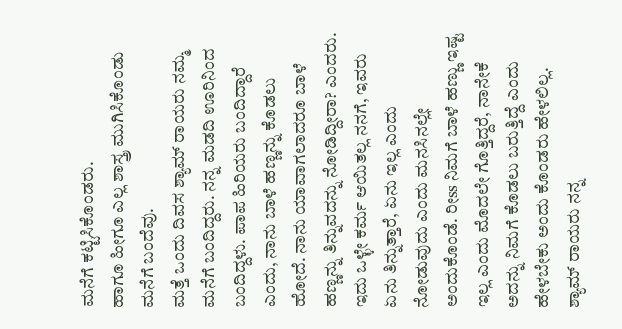ಮನೆಗೆ ಕಟ್ಟಿಸಿಕೊಂಡರು.
ಹಾಗೂ ಹೀಗೂ ಎಲ್ಲ ಶಾಸ್ತ್ರ ಮುಗಿಸಿಕೊಂಡು ಮನೆಗೆ ಬಂದೆವು.
ಮತ್ತೆ ಒಂದು ದಿವಸ ಶ್ಯಾಮ್ ರಾಯರು ನಮ್ಮ ಮನೆಗೆ ಬಂದಿದ್ದರು. ನನ್ನ ಮಡದಿ ಊರಿನಿಂದ ಬಂದಿದ್ದಳು. ಪಾಪ ಹಿರಿಯರು ಬಂದಿದ್ದಾರೆ ಎಂದು, ನಾನು ಬಾಳೆ ಹಣ್ಣನ್ನು ಕೊಡಲು ಹೋದೆ. ನಾನು ಯಾವಾಗಲಾದರೂ ಬಾಳೆ ಹಣ್ಣನ್ನು ತಿನ್ನುವದನ್ನು ನೋಡಿದ್ದೀರಾ? ಎಂದರು. ಇದು ಒಳ್ಳೇ ಕರ್ಮ ಆಯಿತಲ್ಲ ನನಗೆ, ಇವರು ಏನು ತಿನ್ನುತ್ತಾರೆ, ಏನು ಇಲ್ಲ ಎಂದು ನೋಡುವುದು ಎಂದು ಮನಸಿನಲ್ಲೇ ಅಂದುಕೊಂಡೆ. ರೀss ನಿಮಗೆ ಬಾಳೆ ಹಣ್ಣು ಇಷ್ಟ ಇಲ್ಲ ಎಂದು ಮೊದಲೇ ಗೊತ್ತಿದ್ದರೆ, ನಾನೇಕೆ ಅದನ್ನು ನಿಮಗೆ ಕೊಡಲು ಬರುತ್ತಿದ್ದೆ ಎಂದು ಹೇಳಬೇಕು ಅಂದು ಕೊಂಡರು ಹೇಳಲಿಲ್ಲ. ಶ್ಯಾಮ್ ರಾಯರು ನನ್ನ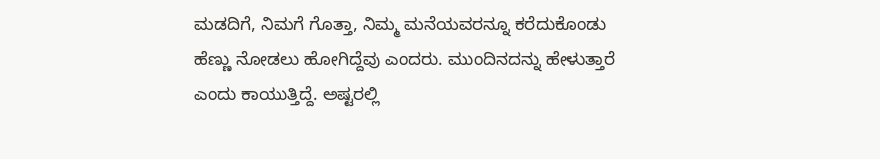ಮಡದಿಗೆ, ನಿಮಗೆ ಗೊತ್ತಾ, ನಿಮ್ಮ ಮನೆಯವರನ್ನೂ ಕರೆದುಕೊಂಡು ಹೆಣ್ಣು ನೋಡಲು ಹೋಗಿದ್ದೆವು ಎಂದರು. ಮುಂದಿನದನ್ನು ಹೇಳುತ್ತಾರೆ ಎಂದು ಕಾಯುತ್ತಿದ್ದೆ. ಅಷ್ಟರಲ್ಲಿ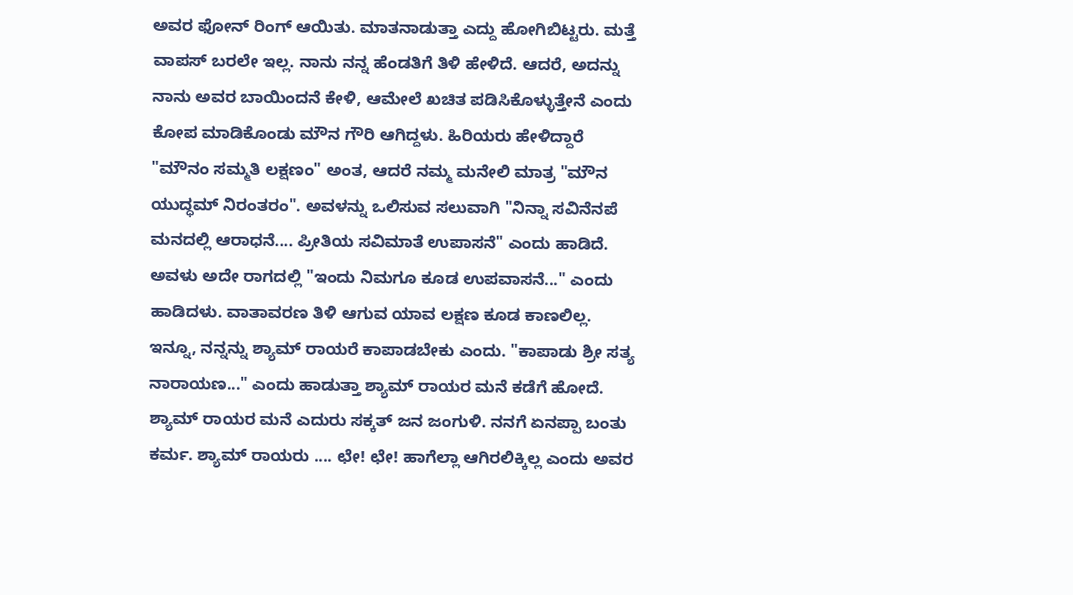ಅವರ ಫೋನ್ ರಿಂಗ್ ಆಯಿತು. ಮಾತನಾಡುತ್ತಾ ಎದ್ದು ಹೋಗಿಬಿಟ್ಟರು. ಮತ್ತೆ ವಾಪಸ್ ಬರಲೇ ಇಲ್ಲ. ನಾನು ನನ್ನ ಹೆಂಡತಿಗೆ ತಿಳಿ ಹೇಳಿದೆ. ಆದರೆ, ಅದನ್ನು ನಾನು ಅವರ ಬಾಯಿಂದನೆ ಕೇಳಿ, ಆಮೇಲೆ ಖಚಿತ ಪಡಿಸಿಕೊಳ್ಳುತ್ತೇನೆ ಎಂದು ಕೋಪ ಮಾಡಿಕೊಂಡು ಮೌನ ಗೌರಿ ಆಗಿದ್ದಳು. ಹಿರಿಯರು ಹೇಳಿದ್ದಾರೆ "ಮೌನಂ ಸಮ್ಮತಿ ಲಕ್ಷಣಂ" ಅಂತ, ಆದರೆ ನಮ್ಮ ಮನೇಲಿ ಮಾತ್ರ "ಮೌನ ಯುದ್ಧಮ್ ನಿರಂತರಂ". ಅವಳನ್ನು ಒಲಿಸುವ ಸಲುವಾಗಿ "ನಿನ್ನಾ ಸವಿನೆನಪೆ ಮನದಲ್ಲಿ ಆರಾಧನೆ.... ಪ್ರೀತಿಯ ಸವಿಮಾತೆ ಉಪಾಸನೆ" ಎಂದು ಹಾಡಿದೆ. ಅವಳು ಅದೇ ರಾಗದಲ್ಲಿ "ಇಂದು ನಿಮಗೂ ಕೂಡ ಉಪವಾಸನೆ..." ಎಂದು ಹಾಡಿದಳು. ವಾತಾವರಣ ತಿಳಿ ಆಗುವ ಯಾವ ಲಕ್ಷಣ ಕೂಡ ಕಾಣಲಿಲ್ಲ. ಇನ್ನೂ, ನನ್ನನ್ನು ಶ್ಯಾಮ್ ರಾಯರೆ ಕಾಪಾಡಬೇಕು ಎಂದು. "ಕಾಪಾಡು ಶ್ರೀ ಸತ್ಯ ನಾರಾಯಣ..." ಎಂದು ಹಾಡುತ್ತಾ ಶ್ಯಾಮ್ ರಾಯರ ಮನೆ ಕಡೆಗೆ ಹೋದೆ. ಶ್ಯಾಮ್ ರಾಯರ ಮನೆ ಎದುರು ಸಕ್ಕತ್ ಜನ ಜಂಗುಳಿ. ನನಗೆ ಏನಪ್ಪಾ ಬಂತು ಕರ್ಮ. ಶ್ಯಾಮ್ ರಾಯರು .... ಛೇ! ಛೇ! ಹಾಗೆಲ್ಲಾ ಆಗಿರಲಿಕ್ಕಿಲ್ಲ ಎಂದು ಅವರ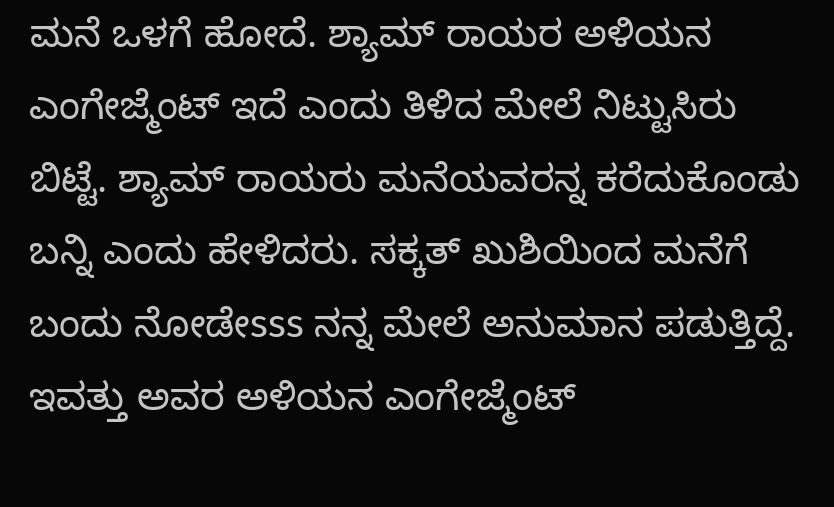ಮನೆ ಒಳಗೆ ಹೋದೆ. ಶ್ಯಾಮ್ ರಾಯರ ಅಳಿಯನ ಎಂಗೇಜ್ಮೆಂಟ್ ಇದೆ ಎಂದು ತಿಳಿದ ಮೇಲೆ ನಿಟ್ಟುಸಿರು ಬಿಟ್ಟೆ. ಶ್ಯಾಮ್ ರಾಯರು ಮನೆಯವರನ್ನ ಕರೆದುಕೊಂಡು ಬನ್ನಿ ಎಂದು ಹೇಳಿದರು. ಸಕ್ಕತ್ ಖುಶಿಯಿಂದ ಮನೆಗೆ ಬಂದು ನೋಡೇsss ನನ್ನ ಮೇಲೆ ಅನುಮಾನ ಪಡುತ್ತಿದ್ದೆ. ಇವತ್ತು ಅವರ ಅಳಿಯನ ಎಂಗೇಜ್ಮೆಂಟ್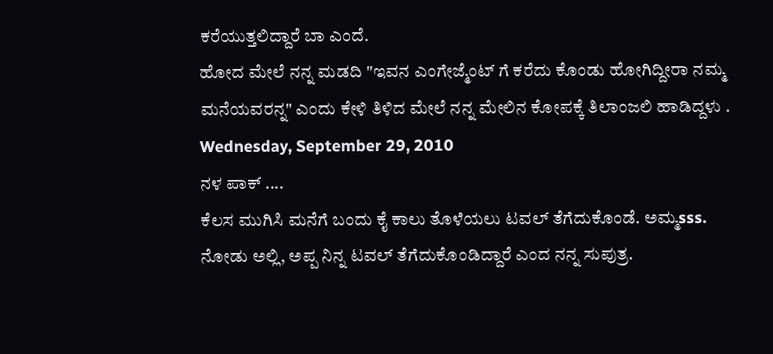ಕರೆಯುತ್ತಲಿದ್ದಾರೆ ಬಾ ಎಂದೆ.
ಹೋದ ಮೇಲೆ ನನ್ನ ಮಡದಿ "ಇವನ ಎಂಗೇಜ್ಮೆಂಟ್ ಗೆ ಕರೆದು ಕೊಂಡು ಹೋಗಿದ್ದೀರಾ ನಮ್ಮ ಮನೆಯವರನ್ನ" ಎಂದು ಕೇಳಿ ತಿಳಿದ ಮೇಲೆ ನನ್ನ ಮೇಲಿನ ಕೋಪಕ್ಕೆ ತಿಲಾಂಜಲಿ ಹಾಡಿದ್ದಳು .
Wednesday, September 29, 2010
ನಳ ಪಾಕ್ ....
ಕೆಲಸ ಮುಗಿಸಿ ಮನೆಗೆ ಬಂದು ಕೈ ಕಾಲು ತೊಳೆಯಲು ಟವಲ್ ತೆಗೆದುಕೊಂಡೆ. ಅಮ್ಮsss. ನೋಡು ಅಲ್ಲಿ, ಅಪ್ಪ ನಿನ್ನ ಟವಲ್ ತೆಗೆದುಕೊಂಡಿದ್ದಾರೆ ಎಂದ ನನ್ನ ಸುಪುತ್ರ.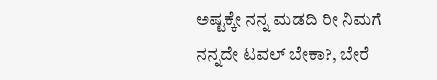ಅಷ್ಟಕ್ಕೇ ನನ್ನ ಮಡದಿ ರೀ ನಿಮಗೆ ನನ್ನದೇ ಟವಲ್ ಬೇಕಾ?, ಬೇರೆ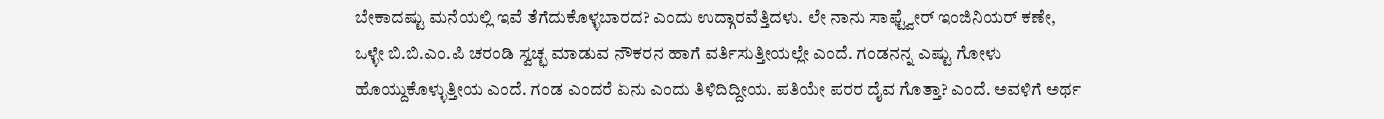ಬೇಕಾದಷ್ಟು ಮನೆಯಲ್ಲಿ ಇವೆ ತೆಗೆದುಕೊಳ್ಳಬಾರದ? ಎಂದು ಉದ್ಗಾರವೆತ್ತಿದಳು. ಲೇ ನಾನು ಸಾಫ್ಟ್ವೇರ್ ಇಂಜಿನಿಯರ್ ಕಣೇ, ಒಳ್ಳೇ ಬಿ.ಬಿ.ಎಂ.ಪಿ ಚರಂಡಿ ಸ್ವಚ್ಛ ಮಾಡುವ ನೌಕರನ ಹಾಗೆ ವರ್ತಿಸುತ್ತೀಯಲ್ಲೇ ಎಂದೆ. ಗಂಡನನ್ನ ಎಷ್ಟು ಗೋಳು ಹೊಯ್ದುಕೊಳ್ಳುತ್ತೀಯ ಎಂದೆ. ಗಂಡ ಎಂದರೆ ಏನು ಎಂದು ತಿಳಿದಿದ್ದೀಯ. ಪತಿಯೇ ಪರರ ದೈವ ಗೊತ್ತಾ? ಎಂದೆ. ಅವಳಿಗೆ ಅರ್ಥ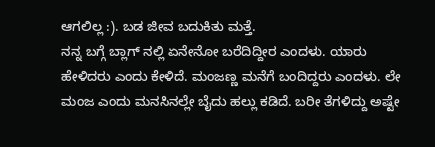ಆಗಲಿಲ್ಲ :). ಬಡ ಜೀವ ಬದುಕಿತು ಮತ್ತೆ.
ನನ್ನ ಬಗ್ಗೆ ಬ್ಲಾಗ್ ನಲ್ಲಿ ಏನೇನೋ ಬರೆದಿದ್ದೀರ ಎಂದಳು. ಯಾರು ಹೇಳಿದರು ಎಂದು ಕೇಳಿದೆ. ಮಂಜಣ್ಣ ಮನೆಗೆ ಬಂದಿದ್ದರು ಎಂದಳು. ಲೇ ಮಂಜ ಎಂದು ಮನಸಿನಲ್ಲೇ ಬೈದು ಹಲ್ಲು ಕಡಿದೆ. ಬರೀ ತೆಗಳಿದ್ದು ಅಷ್ಟೇ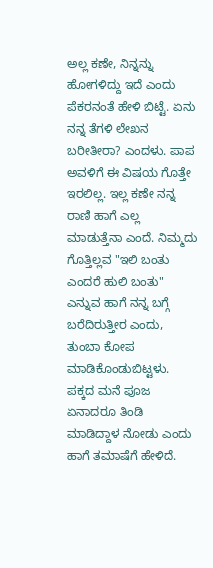ಅಲ್ಲ ಕಣೇ, ನಿನ್ನನ್ನು ಹೋಗಳಿದ್ದು ಇದೆ ಎಂದು ಪೆಕರನಂತೆ ಹೇಳಿ ಬಿಟ್ಟೆ. ಏನು ನನ್ನ ತೆಗಳಿ ಲೇಖನ ಬರೀತೀರಾ? ಎಂದಳು. ಪಾಪ ಅವಳಿಗೆ ಈ ವಿಷಯ ಗೊತ್ತೇ ಇರಲಿಲ್ಲ. ಇಲ್ಲ ಕಣೇ ನನ್ನ ರಾಣಿ ಹಾಗೆ ಎಲ್ಲ ಮಾಡುತ್ತೆನಾ ಎಂದೆ. ನಿಮ್ಮದು ಗೊತ್ತಿಲ್ಲವ "ಇಲಿ ಬಂತು ಎಂದರೆ ಹುಲಿ ಬಂತು" ಎನ್ನುವ ಹಾಗೆ ನನ್ನ ಬಗ್ಗೆ ಬರೆದಿರುತ್ತೀರ ಎಂದು, ತುಂಬಾ ಕೋಪ ಮಾಡಿಕೊಂಡುಬಿಟ್ಟಳು.
ಪಕ್ಕದ ಮನೆ ಪೂಜ ಏನಾದರೂ ತಿಂಡಿ ಮಾಡಿದ್ದಾಳ ನೋಡು ಎಂದು ಹಾಗೆ ತಮಾಷೆಗೆ ಹೇಳಿದೆ.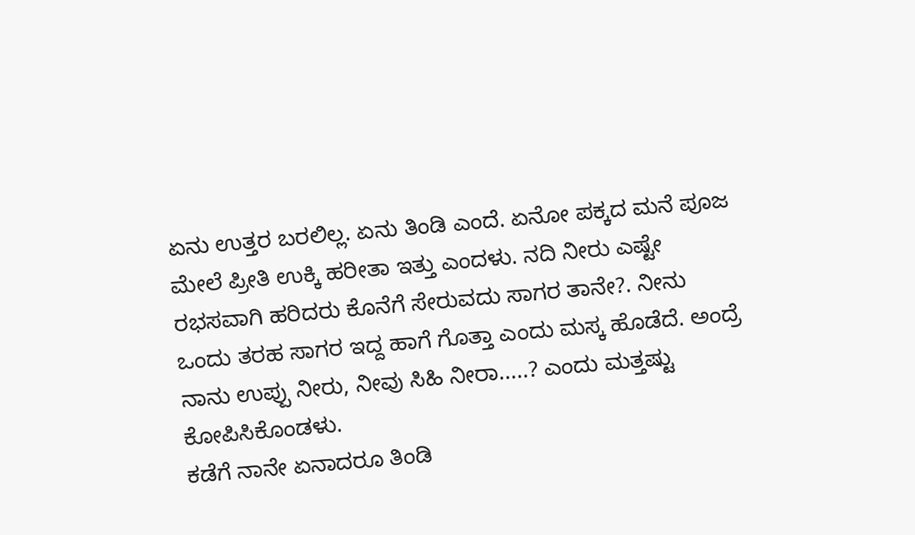ಏನು ಉತ್ತರ ಬರಲಿಲ್ಲ. ಏನು ತಿಂಡಿ ಎಂದೆ. ಏನೋ ಪಕ್ಕದ ಮನೆ ಪೂಜ ಮೇಲೆ ಪ್ರೀತಿ ಉಕ್ಕಿ ಹರೀತಾ ಇತ್ತು ಎಂದಳು. ನದಿ ನೀರು ಎಷ್ಟೇ ರಭಸವಾಗಿ ಹರಿದರು ಕೊನೆಗೆ ಸೇರುವದು ಸಾಗರ ತಾನೇ?. ನೀನು ಒಂದು ತರಹ ಸಾಗರ ಇದ್ದ ಹಾಗೆ ಗೊತ್ತಾ ಎಂದು ಮಸ್ಕ ಹೊಡೆದೆ. ಅಂದ್ರೆ ನಾನು ಉಪ್ಪು ನೀರು, ನೀವು ಸಿಹಿ ನೀರಾ.....? ಎಂದು ಮತ್ತಷ್ಟು ಕೋಪಿಸಿಕೊಂಡಳು.
ಕಡೆಗೆ ನಾನೇ ಏನಾದರೂ ತಿಂಡಿ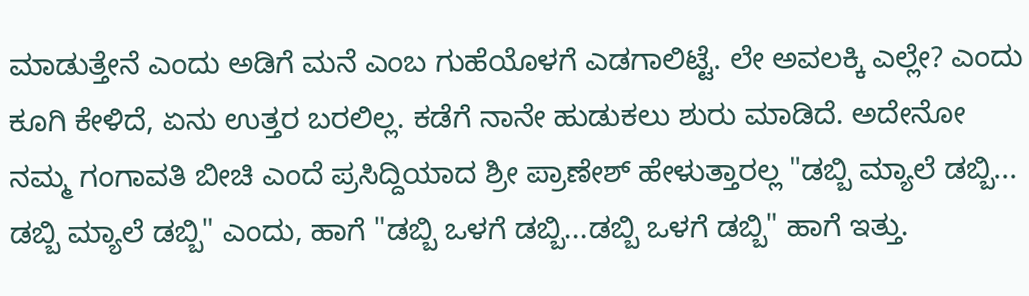ಮಾಡುತ್ತೇನೆ ಎಂದು ಅಡಿಗೆ ಮನೆ ಎಂಬ ಗುಹೆಯೊಳಗೆ ಎಡಗಾಲಿಟ್ಟೆ. ಲೇ ಅವಲಕ್ಕಿ ಎಲ್ಲೇ? ಎಂದು ಕೂಗಿ ಕೇಳಿದೆ, ಏನು ಉತ್ತರ ಬರಲಿಲ್ಲ. ಕಡೆಗೆ ನಾನೇ ಹುಡುಕಲು ಶುರು ಮಾಡಿದೆ. ಅದೇನೋ ನಮ್ಮ ಗಂಗಾವತಿ ಬೀಚಿ ಎಂದೆ ಪ್ರಸಿದ್ದಿಯಾದ ಶ್ರೀ ಪ್ರಾಣೇಶ್ ಹೇಳುತ್ತಾರಲ್ಲ "ಡಬ್ಬಿ ಮ್ಯಾಲೆ ಡಬ್ಬಿ... ಡಬ್ಬಿ ಮ್ಯಾಲೆ ಡಬ್ಬಿ" ಎಂದು, ಹಾಗೆ "ಡಬ್ಬಿ ಒಳಗೆ ಡಬ್ಬಿ...ಡಬ್ಬಿ ಒಳಗೆ ಡಬ್ಬಿ" ಹಾಗೆ ಇತ್ತು.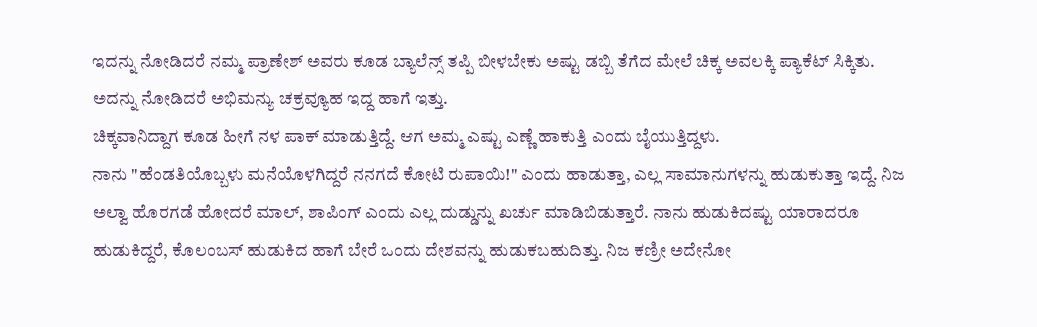ಇದನ್ನು ನೋಡಿದರೆ ನಮ್ಮ ಪ್ರಾಣೇಶ್ ಅವರು ಕೂಡ ಬ್ಯಾಲೆನ್ಸ್ ತಪ್ಪಿ ಬೀಳಬೇಕು ಅಷ್ಟು ಡಬ್ಬಿ ತೆಗೆದ ಮೇಲೆ ಚಿಕ್ಕ ಅವಲಕ್ಕಿ ಪ್ಯಾಕೆಟ್ ಸಿಕ್ಕಿತು. ಅದನ್ನು ನೋಡಿದರೆ ಅಭಿಮನ್ಯು ಚಕ್ರವ್ಯೂಹ ಇದ್ದ ಹಾಗೆ ಇತ್ತು.
ಚಿಕ್ಕವಾನಿದ್ದಾಗ ಕೂಡ ಹೀಗೆ ನಳ ಪಾಕ್ ಮಾಡುತ್ತಿದ್ದೆ. ಆಗ ಅಮ್ಮ ಎಷ್ಟು ಎಣ್ಣೆ ಹಾಕುತ್ತಿ ಎಂದು ಬೈಯುತ್ತಿದ್ದಳು.
ನಾನು "ಹೆಂಡತಿಯೊಬ್ಬಳು ಮನೆಯೊಳಗಿದ್ದರೆ ನನಗದೆ ಕೋಟಿ ರುಪಾಯಿ!" ಎಂದು ಹಾಡುತ್ತಾ, ಎಲ್ಲ ಸಾಮಾನುಗಳನ್ನು ಹುಡುಕುತ್ತಾ ಇದ್ದೆ. ನಿಜ ಅಲ್ವಾ ಹೊರಗಡೆ ಹೋದರೆ ಮಾಲ್, ಶಾಪಿಂಗ್ ಎಂದು ಎಲ್ಲ ದುಡ್ಡುನ್ನು ಖರ್ಚು ಮಾಡಿಬಿಡುತ್ತಾರೆ. ನಾನು ಹುಡುಕಿದಷ್ಟು ಯಾರಾದರೂ ಹುಡುಕಿದ್ದರೆ, ಕೊಲಂಬಸ್ ಹುಡುಕಿದ ಹಾಗೆ ಬೇರೆ ಒಂದು ದೇಶವನ್ನು ಹುಡುಕಬಹುದಿತ್ತು. ನಿಜ ಕಣ್ರೀ ಅದೇನೋ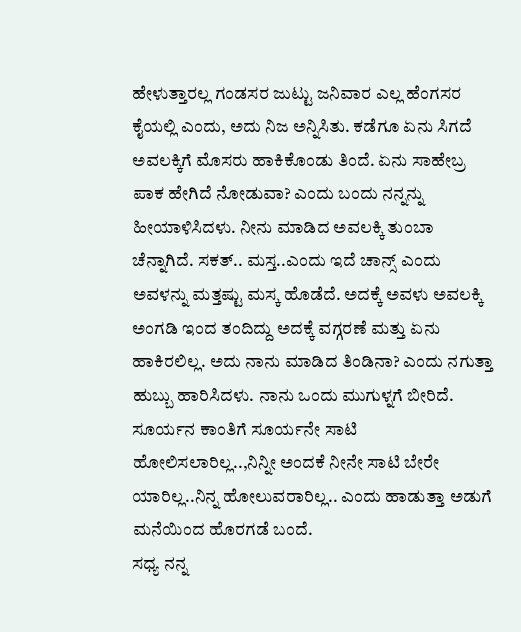ಹೇಳುತ್ತಾರಲ್ಲ ಗಂಡಸರ ಜುಟ್ಟು ಜನಿವಾರ ಎಲ್ಲ ಹೆಂಗಸರ ಕೈಯಲ್ಲಿ ಎಂದು, ಅದು ನಿಜ ಅನ್ನಿಸಿತು. ಕಡೆಗೂ ಏನು ಸಿಗದೆ ಅವಲಕ್ಕಿಗೆ ಮೊಸರು ಹಾಕಿಕೊಂಡು ತಿಂದೆ. ಏನು ಸಾಹೇಬ್ರ ಪಾಕ ಹೇಗಿದೆ ನೋಡುವಾ? ಎಂದು ಬಂದು ನನ್ನನ್ನು ಹೀಯಾಳಿಸಿದಳು. ನೀನು ಮಾಡಿದ ಅವಲಕ್ಕಿ ತುಂಬಾ ಚೆನ್ನಾಗಿದೆ. ಸಕತ್.. ಮಸ್ತ..ಎಂದು ಇದೆ ಚಾನ್ಸ್ ಎಂದು ಅವಳನ್ನು ಮತ್ತಷ್ಟು ಮಸ್ಕ ಹೊಡೆದೆ. ಅದಕ್ಕೆ ಅವಳು ಅವಲಕ್ಕಿ ಅಂಗಡಿ ಇಂದ ತಂದಿದ್ದು ಅದಕ್ಕೆ ವಗ್ಗರಣೆ ಮತ್ತು ಏನು ಹಾಕಿರಲಿಲ್ಲ. ಅದು ನಾನು ಮಾಡಿದ ತಿಂಡಿನಾ? ಎಂದು ನಗುತ್ತಾ ಹುಬ್ಬು ಹಾರಿಸಿದಳು. ನಾನು ಒಂದು ಮುಗುಳ್ನಗೆ ಬೀರಿದೆ. ಸೂರ್ಯನ ಕಾಂತಿಗೆ ಸೂರ್ಯನೇ ಸಾಟಿ ಹೋಲಿಸಲಾರಿಲ್ಲ..,ನಿನ್ನೀ ಅಂದಕೆ ನೀನೇ ಸಾಟಿ ಬೇರೇ ಯಾರಿಲ್ಲ..ನಿನ್ನ ಹೋಲುವರಾರಿಲ್ಲ.. ಎಂದು ಹಾಡುತ್ತಾ ಅಡುಗೆ ಮನೆಯಿಂದ ಹೊರಗಡೆ ಬಂದೆ.
ಸಧ್ಯ ನನ್ನ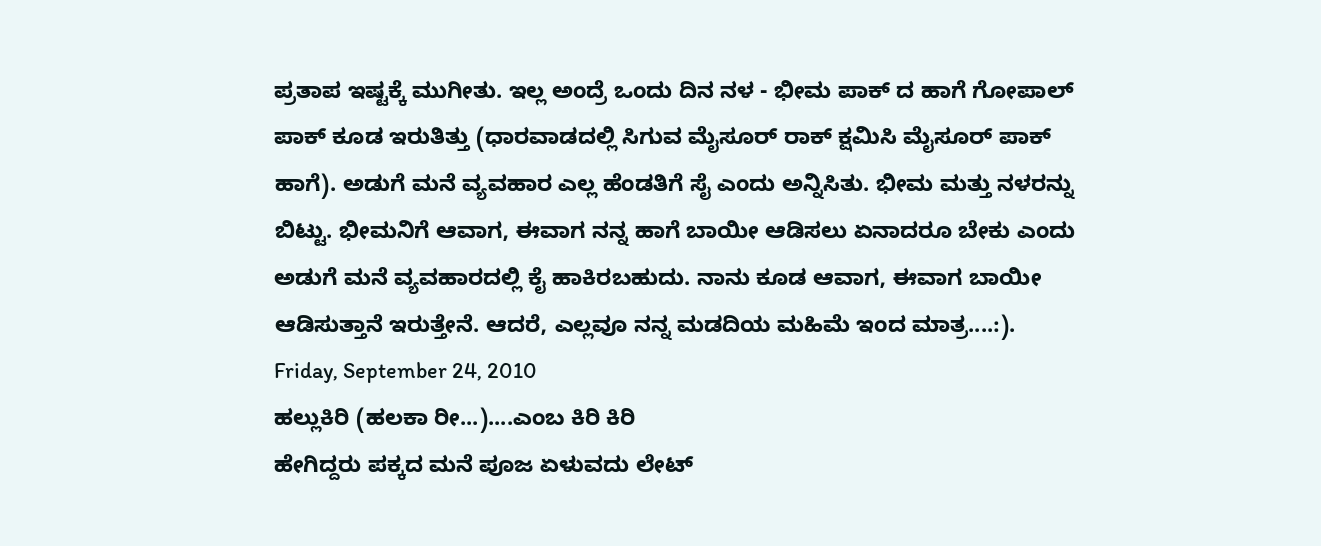ಪ್ರತಾಪ ಇಷ್ಟಕ್ಕೆ ಮುಗೀತು. ಇಲ್ಲ ಅಂದ್ರೆ ಒಂದು ದಿನ ನಳ - ಭೀಮ ಪಾಕ್ ದ ಹಾಗೆ ಗೋಪಾಲ್ ಪಾಕ್ ಕೂಡ ಇರುತಿತ್ತು (ಧಾರವಾಡದಲ್ಲಿ ಸಿಗುವ ಮೈಸೂರ್ ರಾಕ್ ಕ್ಷಮಿಸಿ ಮೈಸೂರ್ ಪಾಕ್ ಹಾಗೆ). ಅಡುಗೆ ಮನೆ ವ್ಯವಹಾರ ಎಲ್ಲ ಹೆಂಡತಿಗೆ ಸೈ ಎಂದು ಅನ್ನಿಸಿತು. ಭೀಮ ಮತ್ತು ನಳರನ್ನು ಬಿಟ್ಟು. ಭೀಮನಿಗೆ ಆವಾಗ, ಈವಾಗ ನನ್ನ ಹಾಗೆ ಬಾಯೀ ಆಡಿಸಲು ಏನಾದರೂ ಬೇಕು ಎಂದು ಅಡುಗೆ ಮನೆ ವ್ಯವಹಾರದಲ್ಲಿ ಕೈ ಹಾಕಿರಬಹುದು. ನಾನು ಕೂಡ ಆವಾಗ, ಈವಾಗ ಬಾಯೀ ಆಡಿಸುತ್ತಾನೆ ಇರುತ್ತೇನೆ. ಆದರೆ, ಎಲ್ಲವೂ ನನ್ನ ಮಡದಿಯ ಮಹಿಮೆ ಇಂದ ಮಾತ್ರ....:).
Friday, September 24, 2010
ಹಲ್ಲುಕಿರಿ (ಹಲಕಾ ರೀ...)....ಎಂಬ ಕಿರಿ ಕಿರಿ
ಹೇಗಿದ್ದರು ಪಕ್ಕದ ಮನೆ ಪೂಜ ಏಳುವದು ಲೇಟ್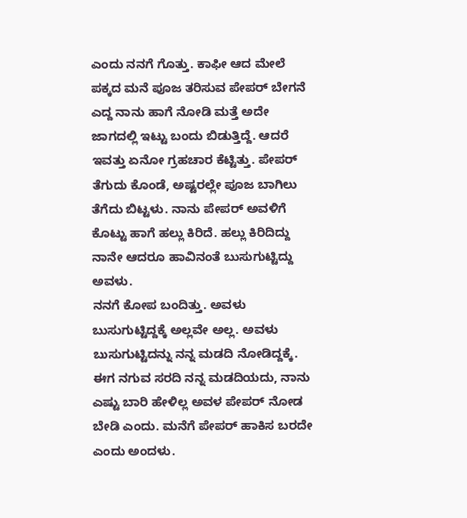ಎಂದು ನನಗೆ ಗೊತ್ತು. ಕಾಫೀ ಆದ ಮೇಲೆ ಪಕ್ಕದ ಮನೆ ಪೂಜ ತರಿಸುವ ಪೇಪರ್ ಬೇಗನೆ ಎದ್ದ ನಾನು ಹಾಗೆ ನೋಡಿ ಮತ್ತೆ ಅದೇ ಜಾಗದಲ್ಲಿ ಇಟ್ಟು ಬಂದು ಬಿಡುತ್ತಿದ್ದೆ. ಆದರೆ ಇವತ್ತು ಏನೋ ಗ್ರಹಚಾರ ಕೆಟ್ಟಿತ್ತು. ಪೇಪರ್ ತೆಗುದು ಕೊಂಡೆ, ಅಷ್ಟರಲ್ಲೇ ಪೂಜ ಬಾಗಿಲು ತೆಗೆದು ಬಿಟ್ಟಳು. ನಾನು ಪೇಪರ್ ಅವಳಿಗೆ ಕೊಟ್ಟು ಹಾಗೆ ಹಲ್ಲು ಕಿರಿದೆ. ಹಲ್ಲು ಕಿರಿದಿದ್ದು ನಾನೇ ಆದರೂ ಹಾವಿನಂತೆ ಬುಸುಗುಟ್ಟಿದ್ದು ಅವಳು.
ನನಗೆ ಕೋಪ ಬಂದಿತ್ತು. ಅವಳು ಬುಸುಗುಟ್ಟಿದ್ದಕ್ಕೆ ಅಲ್ಲವೇ ಅಲ್ಲ. ಅವಳು ಬುಸುಗುಟ್ಟಿದನ್ನು ನನ್ನ ಮಡದಿ ನೋಡಿದ್ದಕ್ಕೆ. ಈಗ ನಗುವ ಸರದಿ ನನ್ನ ಮಡದಿಯದು, ನಾನು ಎಷ್ಟು ಬಾರಿ ಹೇಳಿಲ್ಲ ಅವಳ ಪೇಪರ್ ನೋಡ ಬೇಡಿ ಎಂದು. ಮನೆಗೆ ಪೇಪರ್ ಹಾಕಿಸ ಬರದೇ ಎಂದು ಅಂದಳು.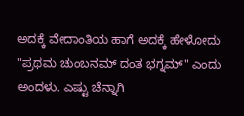ಅದಕ್ಕೆ ವೇದಾಂತಿಯ ಹಾಗೆ ಅದಕ್ಕೆ ಹೇಳೋದು "ಪ್ರಥಮ ಚುಂಬನಮ್ ದಂತ ಭಗ್ನಮ್" ಎಂದು ಅಂದಳು. ಎಷ್ಟು ಚೆನ್ನಾಗಿ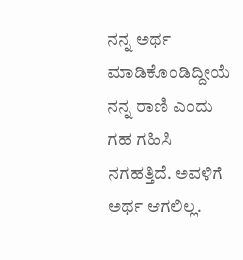ನನ್ನ ಅರ್ಥ ಮಾಡಿಕೊಂಡಿದ್ದೀಯೆ ನನ್ನ ರಾಣಿ ಎಂದು ಗಹ ಗಹಿಸಿ ನಗಹತ್ತಿದೆ. ಅವಳಿಗೆ ಅರ್ಥ ಆಗಲಿಲ್ಲ.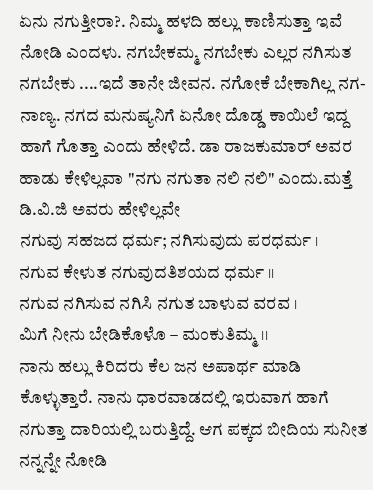ಏನು ನಗುತ್ತೀರಾ?. ನಿಮ್ಮ ಹಳದಿ ಹಲ್ಲು ಕಾಣಿಸುತ್ತಾ ಇವೆ ನೋಡಿ ಎಂದಳು. ನಗಬೇಕಮ್ಮ ನಗಬೇಕು ಎಲ್ಲರ ನಗಿಸುತ ನಗಬೇಕು ....ಇದೆ ತಾನೇ ಜೀವನ. ನಗೋಕೆ ಬೇಕಾಗಿಲ್ಲ ನಗ-ನಾಣ್ಯ. ನಗದ ಮನುಷ್ಯನಿಗೆ ಏನೋ ದೊಡ್ಡ ಕಾಯಿಲೆ ಇದ್ದ ಹಾಗೆ ಗೊತ್ತಾ ಎಂದು ಹೇಳಿದೆ. ಡಾ ರಾಜಕುಮಾರ್ ಅವರ ಹಾಡು ಕೇಳಿಲ್ಲವಾ "ನಗು ನಗುತಾ ನಲಿ ನಲಿ" ಎಂದು.ಮತ್ತೆ ಡಿ.ವಿ.ಜಿ ಅವರು ಹೇಳಿಲ್ಲವೇ
ನಗುವು ಸಹಜದ ಧರ್ಮ; ನಗಿಸುವುದು ಪರಧರ್ಮ ।
ನಗುವ ಕೇಳುತ ನಗುವುದತಿಶಯದ ಧರ್ಮ ।।
ನಗುವ ನಗಿಸುವ ನಗಿಸಿ ನಗುತ ಬಾಳುವ ವರವ ।
ಮಿಗೆ ನೀನು ಬೇಡಿಕೊಳೊ – ಮಂಕುತಿಮ್ಮ ।।
ನಾನು ಹಲ್ಲು ಕಿರಿದರು ಕೆಲ ಜನ ಅಪಾರ್ಥ ಮಾಡಿ ಕೊಳ್ಳುತ್ತಾರೆ. ನಾನು ಧಾರವಾಡದಲ್ಲಿ ಇರುವಾಗ ಹಾಗೆ ನಗುತ್ತಾ ದಾರಿಯಲ್ಲಿ ಬರುತ್ತಿದ್ದೆ. ಆಗ ಪಕ್ಕದ ಬೀದಿಯ ಸುನೀತ ನನ್ನನ್ನೇ ನೋಡಿ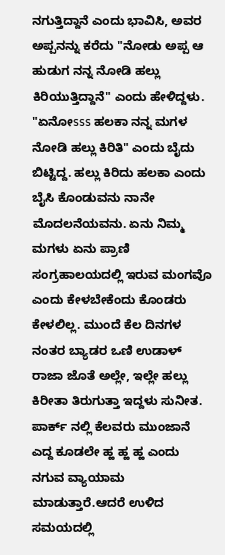ನಗುತ್ತಿದ್ದಾನೆ ಎಂದು ಭಾವಿಸಿ, ಅವರ ಅಪ್ಪನನ್ನು ಕರೆದು "ನೋಡು ಅಪ್ಪ ಆ ಹುಡುಗ ನನ್ನ ನೋಡಿ ಹಲ್ಲು ಕಿರಿಯುತ್ತಿದ್ದಾನೆ" ಎಂದು ಹೇಳಿದ್ದಳು. "ಏನೋsss ಹಲಕಾ ನನ್ನ ಮಗಳ ನೋಡಿ ಹಲ್ಲು ಕಿರಿತಿ" ಎಂದು ಬೈದು ಬಿಟ್ಟಿದ್ದ. ಹಲ್ಲು ಕಿರಿದು ಹಲಕಾ ಎಂದು ಬೈಸಿ ಕೊಂಡುವನು ನಾನೇ ಮೊದಲನೆಯವನು. ಏನು ನಿಮ್ಮ ಮಗಳು ಏನು ಪ್ರಾಣಿ ಸಂಗ್ರಹಾಲಯದಲ್ಲಿ ಇರುವ ಮಂಗವೊ ಎಂದು ಕೇಳಬೇಕೆಂದು ಕೊಂಡರು ಕೇಳಲಿಲ್ಲ. ಮುಂದೆ ಕೆಲ ದಿನಗಳ ನಂತರ ಬ್ಯಾಡರ ಒಣಿ ಉಡಾಳ್ ರಾಜಾ ಜೊತೆ ಅಲ್ಲೇ, ಇಲ್ಲೇ ಹಲ್ಲು ಕಿರೀತಾ ತಿರುಗುತ್ತಾ ಇದ್ದಳು ಸುನೀತ.
ಪಾರ್ಕ್ ನಲ್ಲಿ ಕೆಲವರು ಮುಂಜಾನೆ ಎದ್ದ ಕೂಡಲೇ ಹ್ಹ ಹ್ಹ ಹ್ಹ ಎಂದು ನಗುವ ವ್ಯಾಯಾಮ ಮಾಡುತ್ತಾರೆ.ಆದರೆ ಉಳಿದ ಸಮಯದಲ್ಲಿ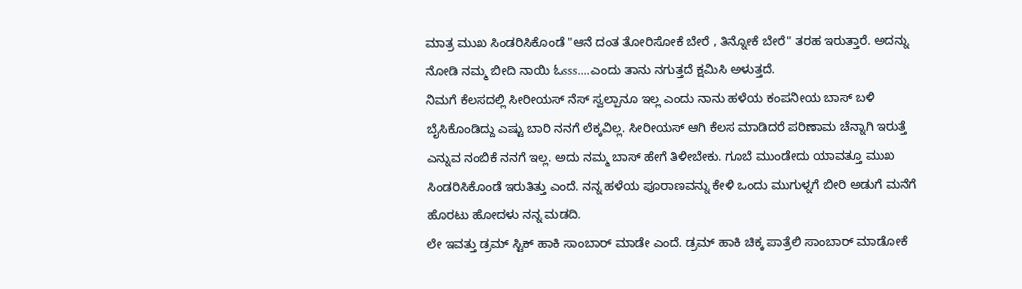ಮಾತ್ರ ಮುಖ ಸಿಂಡರಿಸಿಕೊಂಡೆ "ಆನೆ ದಂತ ತೋರಿಸೋಕೆ ಬೇರೆ , ತಿನ್ನೋಕೆ ಬೇರೆ" ತರಹ ಇರುತ್ತಾರೆ. ಅದನ್ನು ನೋಡಿ ನಮ್ಮ ಬೀದಿ ನಾಯಿ ಓsss....ಎಂದು ತಾನು ನಗುತ್ತದೆ ಕ್ಷಮಿಸಿ ಅಳುತ್ತದೆ.
ನಿಮಗೆ ಕೆಲಸದಲ್ಲಿ ಸೀರೀಯಸ್ ನೆಸ್ ಸ್ವಲ್ಪಾನೂ ಇಲ್ಲ ಎಂದು ನಾನು ಹಳೆಯ ಕಂಪನೀಯ ಬಾಸ್ ಬಳಿ ಬೈಸಿಕೊಂಡಿದ್ದು ಎಷ್ಟು ಬಾರಿ ನನಗೆ ಲೆಕ್ಕವಿಲ್ಲ. ಸೀರೀಯಸ್ ಆಗಿ ಕೆಲಸ ಮಾಡಿದರೆ ಪರಿಣಾಮ ಚೆನ್ನಾಗಿ ಇರುತ್ತೆ ಎನ್ನುವ ನಂಬಿಕೆ ನನಗೆ ಇಲ್ಲ. ಅದು ನಮ್ಮ ಬಾಸ್ ಹೇಗೆ ತಿಳೀಬೇಕು. ಗೂಬೆ ಮುಂಡೇದು ಯಾವತ್ತೂ ಮುಖ ಸಿಂಡರಿಸಿಕೊಂಡೆ ಇರುತಿತ್ತು ಎಂದೆ. ನನ್ನ ಹಳೆಯ ಪೂರಾಣವನ್ನು ಕೇಳಿ ಒಂದು ಮುಗುಳ್ನಗೆ ಬೀರಿ ಅಡುಗೆ ಮನೆಗೆ ಹೊರಟು ಹೋದಳು ನನ್ನ ಮಡದಿ.
ಲೇ ಇವತ್ತು ಡ್ರಮ್ ಸ್ಟಿಕ್ ಹಾಕಿ ಸಾಂಬಾರ್ ಮಾಡೇ ಎಂದೆ. ಡ್ರಮ್ ಹಾಕಿ ಚಿಕ್ಕ ಪಾತ್ರೆಲಿ ಸಾಂಬಾರ್ ಮಾಡೋಕೆ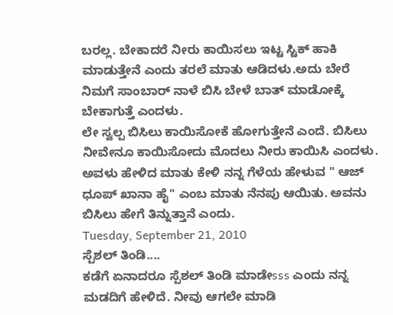ಬರಲ್ಲ. ಬೇಕಾದರೆ ನೀರು ಕಾಯಿಸಲು ಇಟ್ಟ ಸ್ಟಿಕ್ ಹಾಕಿ ಮಾಡುತ್ತೇನೆ ಎಂದು ತರಲೆ ಮಾತು ಆಡಿದಳು.ಅದು ಬೇರೆ ನಿಮಗೆ ಸಾಂಬಾರ್ ನಾಳೆ ಬಿಸಿ ಬೇಳೆ ಬಾತ್ ಮಾಡೋಕ್ಕೆ ಬೇಕಾಗುತ್ತೆ ಎಂದಳು.
ಲೇ ಸ್ವಲ್ಪ ಬಿಸಿಲು ಕಾಯಿಸೋಕೆ ಹೋಗುತ್ತೇನೆ ಎಂದೆ. ಬಿಸಿಲು ನೀವೇನೂ ಕಾಯಿಸೋದು ಮೊದಲು ನೀರು ಕಾಯಿಸಿ ಎಂದಳು. ಅವಳು ಹೇಳಿದ ಮಾತು ಕೇಳಿ ನನ್ನ ಗೆಳೆಯ ಹೇಳುವ " ಆಜ್ ಧೂಪ್ ಖಾನಾ ಹೈ" ಎಂಬ ಮಾತು ನೆನಪು ಆಯಿತು. ಅವನು ಬಿಸಿಲು ಹೇಗೆ ತಿನ್ನುತ್ತಾನೆ ಎಂದು.
Tuesday, September 21, 2010
ಸ್ಪೆಶಲ್ ತಿಂಡಿ....
ಕಡೆಗೆ ಏನಾದರೂ ಸ್ಪೆಶಲ್ ತಿಂಡಿ ಮಾಡೇsss ಎಂದು ನನ್ನ ಮಡದಿಗೆ ಹೇಳಿದೆ. ನೀವು ಆಗಲೇ ಮಾಡಿ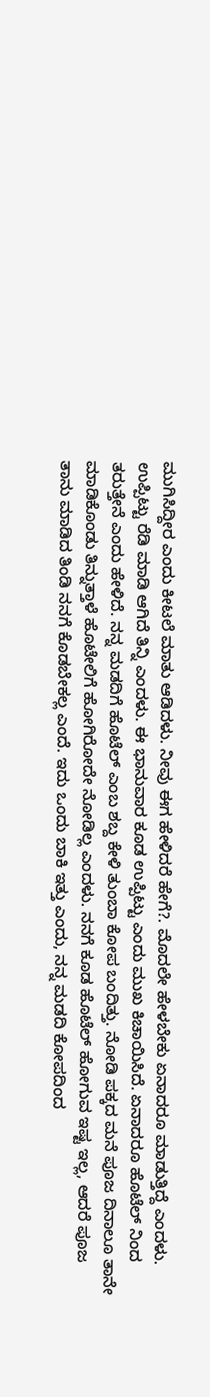ಮುಗಿಸಿದ್ದೀರ ಎಂದು ಕೀಟಲೆ ಮಾತು ಆಡಿದಳು. ನೀವು ಈಗ ಹೇಳಿದರೆ ಹೇಗೆ?. ಮೊದಲೇ ಹೇಳಬೇಕು ಏನಾದರೂ ಮಾಡುತ್ತಿದ್ದೆ ಎಂದಳು. ಉಪ್ಪಿಟ್ಟು ರೆಡಿ ಮಾಡಿ ಆಗಿದೆ ತಿನ್ನಿ ಎಂದಳು. ಈ ಭಾನುವಾರ ಕೂಡ ಉಪ್ಪಿಟ್ಟು ಎಂದು ಮುಖ ಕಿಚಾಯಿಸಿದೆ. ಏನಾದರೂ ಹೊಟೆಲ್ ನಿಂದ ತರುತ್ತೇನೆ ಎಂದು ಹೇಳಿದೆ. ನನ್ನ ಮಡದಿಗೆ ಹೊಟೆಲ್ ಎಂಬ ಶಬ್ದ ಕೇಳಿ ತುಂಬಾ ಕೋಪ ಬಂದಿತ್ತು. ನೋಡಿ ಪಕ್ಕದ ಮನೆ ಪೂಜ ದಿನಾಲೂ ತಾನೇ ಮಾಡಿಕೊಂಡು ತಿನ್ನುತ್ತಾಳೆ ಹೊಟೇಲಿಗೆ ಹೋಗಿರೋದೇ ನೋಡಿಲ್ಲ ಎಂದಳು. ನನಗೆ ಕೂಡ ಹೊಟೆಲ್ ಹೋಗುವ ಇಷ್ಟ ಇಲ್ಲ, ಆದರೆ ಪೂಜ ತಾನು ಮಾಡಿದ ತಿಂಡಿ ನನಗೆ ಕೊಡಬೇಕಲ್ಲ ಎಂದೆ. ಇದು ಒಂದು ಬಾಕಿ ಇತ್ತು ಎಂದು, ನನ್ನ ಮಡದಿ ಕೋಪದಿಂದ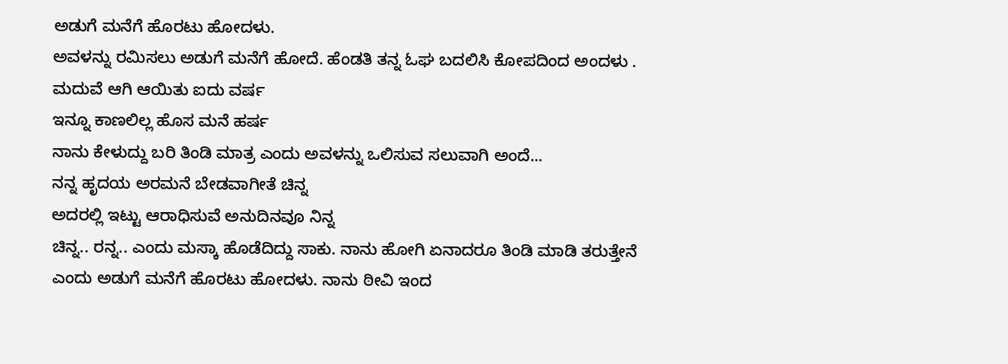ಅಡುಗೆ ಮನೆಗೆ ಹೊರಟು ಹೋದಳು.
ಅವಳನ್ನು ರಮಿಸಲು ಅಡುಗೆ ಮನೆಗೆ ಹೋದೆ. ಹೆಂಡತಿ ತನ್ನ ಓಘ ಬದಲಿಸಿ ಕೋಪದಿಂದ ಅಂದಳು .
ಮದುವೆ ಆಗಿ ಆಯಿತು ಐದು ವರ್ಷ
ಇನ್ನೂ ಕಾಣಲಿಲ್ಲ ಹೊಸ ಮನೆ ಹರ್ಷ
ನಾನು ಕೇಳುದ್ದು ಬರಿ ತಿಂಡಿ ಮಾತ್ರ ಎಂದು ಅವಳನ್ನು ಒಲಿಸುವ ಸಲುವಾಗಿ ಅಂದೆ...
ನನ್ನ ಹೃದಯ ಅರಮನೆ ಬೇಡವಾಗೀತೆ ಚಿನ್ನ
ಅದರಲ್ಲಿ ಇಟ್ಟು ಆರಾಧಿಸುವೆ ಅನುದಿನವೂ ನಿನ್ನ
ಚಿನ್ನ.. ರನ್ನ.. ಎಂದು ಮಸ್ಕಾ ಹೊಡೆದಿದ್ದು ಸಾಕು. ನಾನು ಹೋಗಿ ಏನಾದರೂ ತಿಂಡಿ ಮಾಡಿ ತರುತ್ತೇನೆ ಎಂದು ಅಡುಗೆ ಮನೆಗೆ ಹೊರಟು ಹೋದಳು. ನಾನು ಠೀವಿ ಇಂದ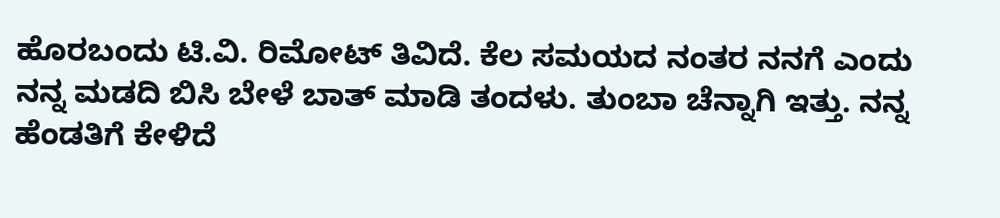ಹೊರಬಂದು ಟಿ.ವಿ. ರಿಮೋಟ್ ತಿವಿದೆ. ಕೆಲ ಸಮಯದ ನಂತರ ನನಗೆ ಎಂದು ನನ್ನ ಮಡದಿ ಬಿಸಿ ಬೇಳೆ ಬಾತ್ ಮಾಡಿ ತಂದಳು. ತುಂಬಾ ಚೆನ್ನಾಗಿ ಇತ್ತು. ನನ್ನ ಹೆಂಡತಿಗೆ ಕೇಳಿದೆ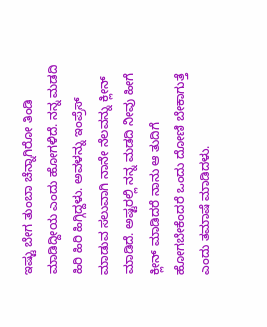ಇಷ್ಟು ಬೇಗ ತುಂಬಾ ಚೆನ್ನಾಗಿರೋ ತಿಂಡಿ ಮಾಡಿದ್ದೀಯ ಎಂದು ಹೋಗಳಿದೆ. ನನ್ನ ಮಡದಿ ಹಿರಿ ಹಿರಿ ಹಿಗ್ಗಿದ್ದಳು. ಅವಳನ್ನು ಇಂಪ್ರೆಸ್ ಮಾಡುವ ಸಲುವಾಗಿ ನಾನೇ ನೆಲವನ್ನು ಕ್ಲೀನ್ ಮಾಡಿದೆ. ಅಷ್ಟರಲ್ಲಿ ನನ್ನ ಮಡದಿ ನೀವು ಹೀಗೆ ಕ್ಲೀನ್ ಮಾಡಿದರೆ ನಾನು ಆ ತುದಿಗೆ ಹೋಗಬೇಕೆಂದರೆ ಒಂದು ದೋಣಿ ಬೇಕಾಗುತ್ತೆ ಎಂದು ತಮಾಷೆ ಮಾಡಿದಳು.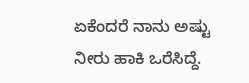ಏಕೆಂದರೆ ನಾನು ಅಷ್ಟು ನೀರು ಹಾಕಿ ಒರೆಸಿದ್ದೆ.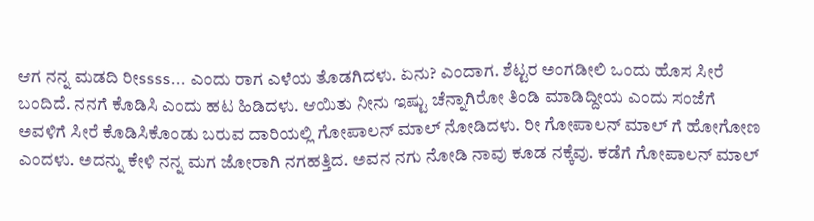ಆಗ ನನ್ನ ಮಡದಿ ರೀssss... ಎಂದು ರಾಗ ಎಳೆಯ ತೊಡಗಿದಳು. ಏನು? ಎಂದಾಗ. ಶೆಟ್ಟರ ಅಂಗಡೀಲಿ ಒಂದು ಹೊಸ ಸೀರೆ ಬಂದಿದೆ. ನನಗೆ ಕೊಡಿಸಿ ಎಂದು ಹಟ ಹಿಡಿದಳು. ಆಯಿತು ನೀನು ಇಷ್ಟು ಚೆನ್ನಾಗಿರೋ ತಿಂಡಿ ಮಾಡಿದ್ದೀಯ ಎಂದು ಸಂಜೆಗೆ ಅವಳಿಗೆ ಸೀರೆ ಕೊಡಿಸಿಕೊಂಡು ಬರುವ ದಾರಿಯಲ್ಲಿ ಗೋಪಾಲನ್ ಮಾಲ್ ನೋಡಿದಳು. ರೀ ಗೋಪಾಲನ್ ಮಾಲ್ ಗೆ ಹೋಗೋಣ ಎಂದಳು. ಅದನ್ನು ಕೇಳಿ ನನ್ನ ಮಗ ಜೋರಾಗಿ ನಗಹತ್ತಿದ. ಅವನ ನಗು ನೋಡಿ ನಾವು ಕೂಡ ನಕ್ಕೆವು. ಕಡೆಗೆ ಗೋಪಾಲನ್ ಮಾಲ್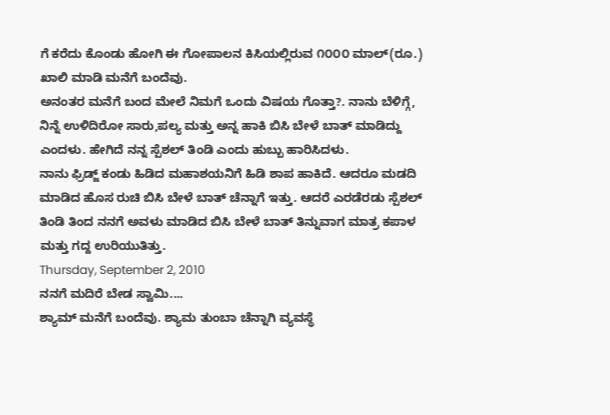ಗೆ ಕರೆದು ಕೊಂಡು ಹೋಗಿ ಈ ಗೋಪಾಲನ ಕಿಸಿಯಲ್ಲಿರುವ ೧೦೦೦ ಮಾಲ್(ರೂ.) ಖಾಲಿ ಮಾಡಿ ಮನೆಗೆ ಬಂದೆವು.
ಅನಂತರ ಮನೆಗೆ ಬಂದ ಮೇಲೆ ನಿಮಗೆ ಒಂದು ವಿಷಯ ಗೊತ್ತಾ?. ನಾನು ಬೆಳಿಗ್ಗೆ, ನಿನ್ನೆ ಉಳಿದಿರೋ ಸಾರು,ಪಲ್ಯ ಮತ್ತು ಅನ್ನ ಹಾಕಿ ಬಿಸಿ ಬೇಳೆ ಬಾತ್ ಮಾಡಿದ್ದು ಎಂದಳು. ಹೇಗಿದೆ ನನ್ನ ಸ್ಪೆಶಲ್ ತಿಂಡಿ ಎಂದು ಹುಬ್ಬು ಹಾರಿಸಿದಳು.
ನಾನು ಫ್ರಿಡ್ಜ್ ಕಂಡು ಹಿಡಿದ ಮಹಾಶಯನಿಗೆ ಹಿಡಿ ಶಾಪ ಹಾಕಿದೆ. ಆದರೂ ಮಡದಿ ಮಾಡಿದ ಹೊಸ ರುಚಿ ಬಿಸಿ ಬೇಳೆ ಬಾತ್ ಚೆನ್ನಾಗೆ ಇತ್ತು. ಆದರೆ ಎರಡೆರಡು ಸ್ಪೆಶಲ್ ತಿಂಡಿ ತಿಂದ ನನಗೆ ಅವಳು ಮಾಡಿದ ಬಿಸಿ ಬೇಳೆ ಬಾತ್ ತಿನ್ನುವಾಗ ಮಾತ್ರ ಕಪಾಳ ಮತ್ತು ಗದ್ದ ಉರಿಯುತಿತ್ತು.
Thursday, September 2, 2010
ನನಗೆ ಮದಿರೆ ಬೇಡ ಸ್ವಾಮಿ....
ಶ್ಯಾಮ್ ಮನೆಗೆ ಬಂದೆವು. ಶ್ಯಾಮ ತುಂಬಾ ಚೆನ್ನಾಗಿ ವ್ಯವಸ್ಥೆ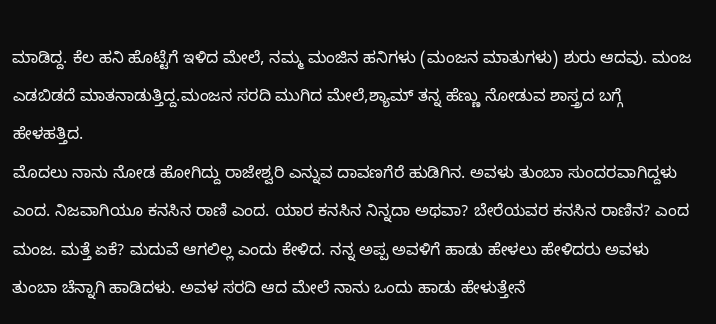ಮಾಡಿದ್ದ. ಕೆಲ ಹನಿ ಹೊಟ್ಟೆಗೆ ಇಳಿದ ಮೇಲೆ, ನಮ್ಮ ಮಂಜಿನ ಹನಿಗಳು (ಮಂಜನ ಮಾತುಗಳು) ಶುರು ಆದವು. ಮಂಜ ಎಡಬಿಡದೆ ಮಾತನಾಡುತ್ತಿದ್ದ.ಮಂಜನ ಸರದಿ ಮುಗಿದ ಮೇಲೆ,ಶ್ಯಾಮ್ ತನ್ನ ಹೆಣ್ಣು ನೋಡುವ ಶಾಸ್ತ್ರದ ಬಗ್ಗೆ ಹೇಳಹತ್ತಿದ.
ಮೊದಲು ನಾನು ನೋಡ ಹೋಗಿದ್ದು ರಾಜೇಶ್ವರಿ ಎನ್ನುವ ದಾವಣಗೆರೆ ಹುಡಿಗಿನ. ಅವಳು ತುಂಬಾ ಸುಂದರವಾಗಿದ್ದಳು ಎಂದ. ನಿಜವಾಗಿಯೂ ಕನಸಿನ ರಾಣಿ ಎಂದ. ಯಾರ ಕನಸಿನ ನಿನ್ನದಾ ಅಥವಾ? ಬೇರೆಯವರ ಕನಸಿನ ರಾಣಿನ? ಎಂದ ಮಂಜ. ಮತ್ತೆ ಏಕೆ? ಮದುವೆ ಆಗಲಿಲ್ಲ ಎಂದು ಕೇಳಿದ. ನನ್ನ ಅಪ್ಪ ಅವಳಿಗೆ ಹಾಡು ಹೇಳಲು ಹೇಳಿದರು ಅವಳು ತುಂಬಾ ಚೆನ್ನಾಗಿ ಹಾಡಿದಳು. ಅವಳ ಸರದಿ ಆದ ಮೇಲೆ ನಾನು ಒಂದು ಹಾಡು ಹೇಳುತ್ತೇನೆ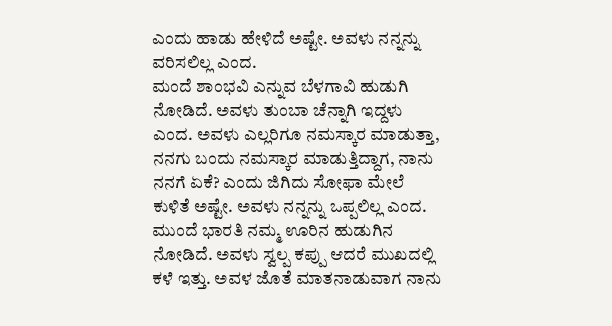ಎಂದು ಹಾಡು ಹೇಳಿದೆ ಅಷ್ಟೇ. ಅವಳು ನನ್ನನ್ನು ವರಿಸಲಿಲ್ಲ ಎಂದ.
ಮಂದೆ ಶಾಂಭವಿ ಎನ್ನುವ ಬೆಳಗಾವಿ ಹುಡುಗಿ ನೋಡಿದೆ. ಅವಳು ತುಂಬಾ ಚೆನ್ನಾಗಿ ಇದ್ದಳು ಎಂದ. ಅವಳು ಎಲ್ಲರಿಗೂ ನಮಸ್ಕಾರ ಮಾಡುತ್ತಾ, ನನಗು ಬಂದು ನಮಸ್ಕಾರ ಮಾಡುತ್ತಿದ್ದಾಗ, ನಾನು ನನಗೆ ಏಕೆ? ಎಂದು ಜಿಗಿದು ಸೋಫಾ ಮೇಲೆ ಕುಳಿತೆ ಅಷ್ಟೇ. ಅವಳು ನನ್ನನ್ನು ಒಪ್ಪಲಿಲ್ಲ ಎಂದ.
ಮುಂದೆ ಭಾರತಿ ನಮ್ಮ ಊರಿನ ಹುಡುಗಿನ ನೋಡಿದೆ. ಅವಳು ಸ್ವಲ್ಪ ಕಪ್ಪು ಆದರೆ ಮುಖದಲ್ಲಿ ಕಳೆ ಇತ್ತು. ಅವಳ ಜೊತೆ ಮಾತನಾಡುವಾಗ ನಾನು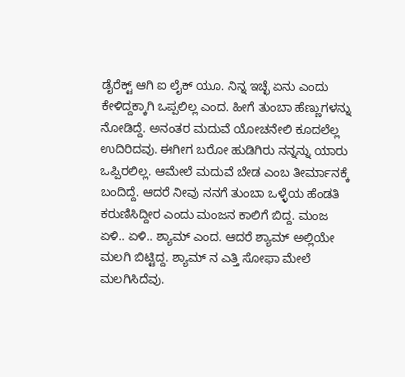ಡೈರೆಕ್ಟ್ ಆಗಿ ಐ ಲೈಕ್ ಯೂ. ನಿನ್ನ ಇಚ್ಛೆ ಏನು ಎಂದು ಕೇಳಿದ್ದಕ್ಕಾಗಿ ಒಪ್ಪಲಿಲ್ಲ ಎಂದ. ಹೀಗೆ ತುಂಬಾ ಹೆಣ್ಣುಗಳನ್ನು ನೋಡಿದ್ದೆ. ಅನಂತರ ಮದುವೆ ಯೋಚನೇಲಿ ಕೂದಲೆಲ್ಲ ಉದಿರಿದವು. ಈಗೀಗ ಬರೋ ಹುಡಿಗಿರು ನನ್ನನ್ನು ಯಾರು ಒಪ್ಪಿರಲಿಲ್ಲ. ಆಮೇಲೆ ಮದುವೆ ಬೇಡ ಎಂಬ ತೀರ್ಮಾನಕ್ಕೆ ಬಂದಿದ್ದೆ. ಆದರೆ ನೀವು ನನಗೆ ತುಂಬಾ ಒಳ್ಳೆಯ ಹೆಂಡತಿ ಕರುಣಿಸಿದ್ದೀರ ಎಂದು ಮಂಜನ ಕಾಲಿಗೆ ಬಿದ್ದ. ಮಂಜ ಏಳಿ.. ಏಳಿ.. ಶ್ಯಾಮ್ ಎಂದ. ಆದರೆ ಶ್ಯಾಮ್ ಅಲ್ಲಿಯೇ ಮಲಗಿ ಬಿಟ್ಟಿದ್ದ. ಶ್ಯಾಮ್ ನ ಎತ್ತಿ ಸೋಫಾ ಮೇಲೆ ಮಲಗಿಸಿದೆವು.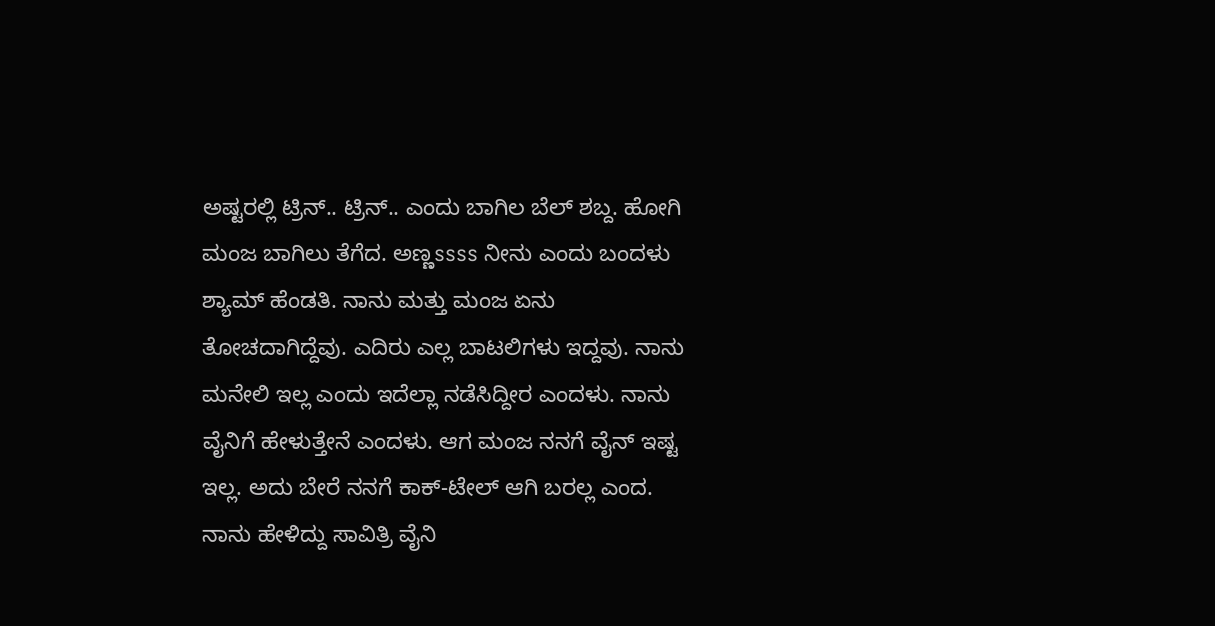ಅಷ್ಟರಲ್ಲಿ ಟ್ರಿನ್.. ಟ್ರಿನ್.. ಎಂದು ಬಾಗಿಲ ಬೆಲ್ ಶಬ್ದ. ಹೋಗಿ ಮಂಜ ಬಾಗಿಲು ತೆಗೆದ. ಅಣ್ಣssss ನೀನು ಎಂದು ಬಂದಳು ಶ್ಯಾಮ್ ಹೆಂಡತಿ. ನಾನು ಮತ್ತು ಮಂಜ ಏನು ತೋಚದಾಗಿದ್ದೆವು. ಎದಿರು ಎಲ್ಲ ಬಾಟಲಿಗಳು ಇದ್ದವು. ನಾನು ಮನೇಲಿ ಇಲ್ಲ ಎಂದು ಇದೆಲ್ಲಾ ನಡೆಸಿದ್ದೀರ ಎಂದಳು. ನಾನು ವೈನಿಗೆ ಹೇಳುತ್ತೇನೆ ಎಂದಳು. ಆಗ ಮಂಜ ನನಗೆ ವೈನ್ ಇಷ್ಟ ಇಲ್ಲ. ಅದು ಬೇರೆ ನನಗೆ ಕಾಕ್-ಟೇಲ್ ಆಗಿ ಬರಲ್ಲ ಎಂದ. ನಾನು ಹೇಳಿದ್ದು ಸಾವಿತ್ರಿ ವೈನಿ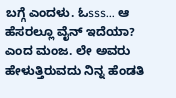ಬಗ್ಗೆ ಎಂದಳು. ಓsss... ಆ ಹೆಸರಲ್ಲೂ ವೈನ್ ಇದೆಯಾ? ಎಂದ ಮಂಜ. ಲೇ ಅವರು ಹೇಳುತ್ತಿರುವದು ನಿನ್ನ ಹೆಂಡತಿ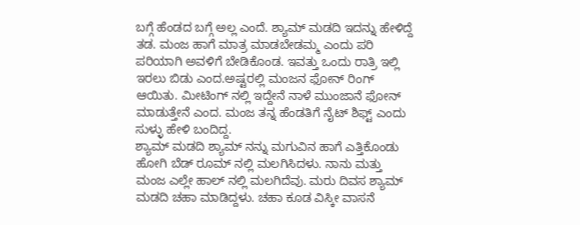ಬಗ್ಗೆ ಹೆಂಡದ ಬಗ್ಗೆ ಅಲ್ಲ ಎಂದೆ. ಶ್ಯಾಮ್ ಮಡದಿ ಇದನ್ನು ಹೇಳಿದ್ದೆ ತಡ. ಮಂಜ ಹಾಗೆ ಮಾತ್ರ ಮಾಡಬೇಡಮ್ಮ ಎಂದು ಪರಿ ಪರಿಯಾಗಿ ಅವಳಿಗೆ ಬೇಡಿಕೊಂಡ. ಇವತ್ತು ಒಂದು ರಾತ್ರಿ ಇಲ್ಲಿ ಇರಲು ಬಿಡು ಎಂದ.ಅಷ್ಟರಲ್ಲಿ ಮಂಜನ ಫೋನ್ ರಿಂಗ್ ಆಯಿತು. ಮೀಟಿಂಗ್ ನಲ್ಲಿ ಇದ್ದೇನೆ ನಾಳೆ ಮುಂಜಾನೆ ಫೋನ್ ಮಾಡುತ್ತೇನೆ ಎಂದ. ಮಂಜ ತನ್ನ ಹೆಂಡತಿಗೆ ನೈಟ್ ಶಿಫ್ಟ್ ಎಂದು ಸುಳ್ಳು ಹೇಳಿ ಬಂದಿದ್ದ.
ಶ್ಯಾಮ್ ಮಡದಿ ಶ್ಯಾಮ್ ನನ್ನು ಮಗುವಿನ ಹಾಗೆ ಎತ್ತಿಕೊಂಡು ಹೋಗಿ ಬೆಡ್ ರೂಮ್ ನಲ್ಲಿ ಮಲಗಿಸಿದಳು. ನಾನು ಮತ್ತು ಮಂಜ ಎಲ್ಲೇ ಹಾಲ್ ನಲ್ಲಿ ಮಲಗಿದೆವು. ಮರು ದಿವಸ ಶ್ಯಾಮ್ ಮಡದಿ ಚಹಾ ಮಾಡಿದ್ದಳು. ಚಹಾ ಕೂಡ ವಿಸ್ಕೀ ವಾಸನೆ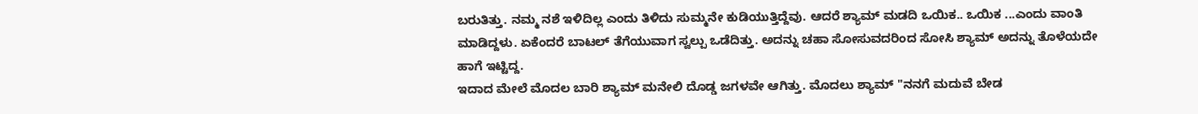ಬರುತಿತ್ತು. ನಮ್ಮ ನಶೆ ಇಳಿದಿಲ್ಲ ಎಂದು ತಿಳಿದು ಸುಮ್ಮನೇ ಕುಡಿಯುತ್ತಿದ್ದೆವು. ಆದರೆ ಶ್ಯಾಮ್ ಮಡದಿ ಒಯಿಕ.. ಒಯಿಕ ...ಎಂದು ವಾಂತಿ ಮಾಡಿದ್ದಳು. ಏಕೆಂದರೆ ಬಾಟಲ್ ತೆಗೆಯುವಾಗ ಸ್ವಲ್ಪು ಒಡೆದಿತ್ತು. ಅದನ್ನು ಚಹಾ ಸೋಸುವದರಿಂದ ಸೋಸಿ ಶ್ಯಾಮ್ ಅದನ್ನು ತೊಳೆಯದೇ ಹಾಗೆ ಇಟ್ಟಿದ್ದ.
ಇದಾದ ಮೇಲೆ ಮೊದಲ ಬಾರಿ ಶ್ಯಾಮ್ ಮನೇಲಿ ದೊಡ್ಡ ಜಗಳವೇ ಆಗಿತ್ತು. ಮೊದಲು ಶ್ಯಾಮ್ "ನನಗೆ ಮದುವೆ ಬೇಡ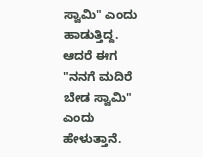ಸ್ವಾಮಿ" ಎಂದು ಹಾಡುತ್ತಿದ್ದ. ಆದರೆ ಈಗ "ನನಗೆ ಮದಿರೆ ಬೇಡ ಸ್ವಾಮಿ" ಎಂದು ಹೇಳುತ್ತಾನೆ.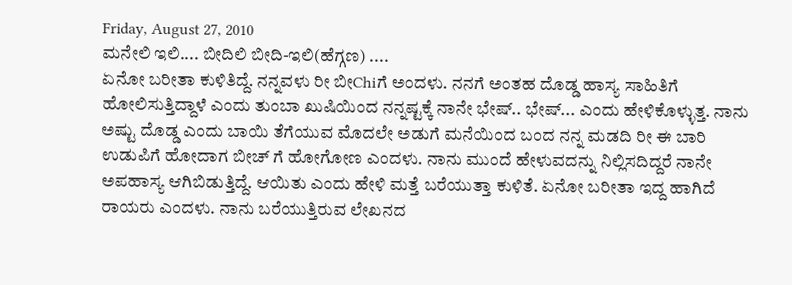Friday, August 27, 2010
ಮನೇಲಿ ಇಲಿ.... ಬೀದಿಲಿ ಬೀದಿ-ಇಲಿ(ಹೆಗ್ಗಣ) ....
ಏನೋ ಬರೀತಾ ಕುಳಿತಿದ್ದೆ. ನನ್ನವಳು ರೀ ಬೀChiಗೆ ಅಂದಳು. ನನಗೆ ಅಂತಹ ದೊಡ್ಡ ಹಾಸ್ಯ ಸಾಹಿತಿಗೆ ಹೋಲಿಸುತ್ತಿದ್ದಾಳೆ ಎಂದು ತುಂಬಾ ಖುಷಿಯಿಂದ ನನ್ನಷ್ಟಕ್ಕೆ ನಾನೇ ಭೇಷ್.. ಭೇಷ್... ಎಂದು ಹೇಳಿಕೊಳ್ಳುತ್ತ. ನಾನು ಅಷ್ಟು ದೊಡ್ಡ ಎಂದು ಬಾಯಿ ತೆಗೆಯುವ ಮೊದಲೇ ಅಡುಗೆ ಮನೆಯಿಂದ ಬಂದ ನನ್ನ ಮಡದಿ ರೀ ಈ ಬಾರಿ ಉಡುಪಿಗೆ ಹೋದಾಗ ಬೀಚ್ ಗೆ ಹೋಗೋಣ ಎಂದಳು. ನಾನು ಮುಂದೆ ಹೇಳುವದನ್ನು ನಿಲ್ಲಿಸದಿದ್ದರೆ ನಾನೇ ಅಪಹಾಸ್ಯ ಆಗಿಬಿಡುತ್ತಿದ್ದೆ. ಆಯಿತು ಎಂದು ಹೇಳಿ ಮತ್ತೆ ಬರೆಯುತ್ತಾ ಕುಳಿತೆ. ಏನೋ ಬರೀತಾ ಇದ್ದ ಹಾಗಿದೆ ರಾಯರು ಎಂದಳು. ನಾನು ಬರೆಯುತ್ತಿರುವ ಲೇಖನದ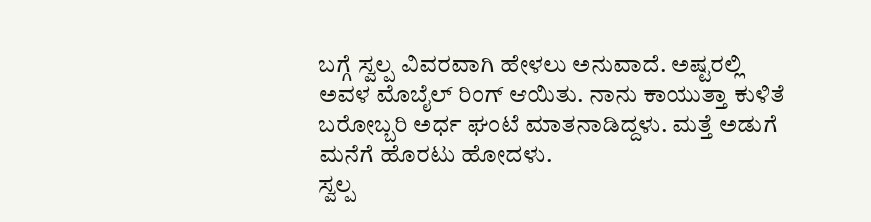ಬಗ್ಗೆ ಸ್ವಲ್ಪ ವಿವರವಾಗಿ ಹೇಳಲು ಅನುವಾದೆ. ಅಷ್ಟರಲ್ಲಿ ಅವಳ ಮೊಬೈಲ್ ರಿಂಗ್ ಆಯಿತು. ನಾನು ಕಾಯುತ್ತಾ ಕುಳಿತೆ ಬರೋಬ್ಬರಿ ಅರ್ಧ ಘಂಟೆ ಮಾತನಾಡಿದ್ದಳು. ಮತ್ತೆ ಅಡುಗೆ ಮನೆಗೆ ಹೊರಟು ಹೋದಳು.
ಸ್ವಲ್ಪ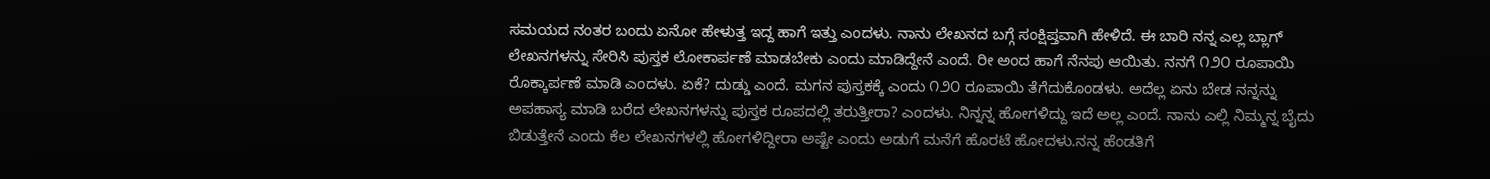ಸಮಯದ ನಂತರ ಬಂದು ಏನೋ ಹೇಳುತ್ತ ಇದ್ದ ಹಾಗೆ ಇತ್ತು ಎಂದಳು. ನಾನು ಲೇಖನದ ಬಗ್ಗೆ ಸಂಕ್ಷಿಪ್ತವಾಗಿ ಹೇಳಿದೆ. ಈ ಬಾರಿ ನನ್ನ ಎಲ್ಲ ಬ್ಲಾಗ್ ಲೇಖನಗಳನ್ನು ಸೇರಿಸಿ ಪುಸ್ತಕ ಲೋಕಾರ್ಪಣೆ ಮಾಡಬೇಕು ಎಂದು ಮಾಡಿದ್ದೇನೆ ಎಂದೆ. ರೀ ಅಂದ ಹಾಗೆ ನೆನಪು ಆಯಿತು. ನನಗೆ ೧೨೦ ರೂಪಾಯಿ ರೊಕ್ಕಾರ್ಪಣೆ ಮಾಡಿ ಎಂದಳು. ಏಕೆ? ದುಡ್ಡು ಎಂದೆ. ಮಗನ ಪುಸ್ತಕಕ್ಕೆ ಎಂದು ೧೨೦ ರೂಪಾಯಿ ತೆಗೆದುಕೊಂಡಳು. ಅದೆಲ್ಲ ಏನು ಬೇಡ ನನ್ನನ್ನು ಅಪಹಾಸ್ಯ ಮಾಡಿ ಬರೆದ ಲೇಖನಗಳನ್ನು ಪುಸ್ತಕ ರೂಪದಲ್ಲಿ ತರುತ್ತೀರಾ? ಎಂದಳು. ನಿನ್ನನ್ನ ಹೋಗಳಿದ್ದು ಇದೆ ಅಲ್ಲ ಎಂದೆ. ನಾನು ಎಲ್ಲಿ ನಿಮ್ಮನ್ನ ಬೈದು ಬಿಡುತ್ತೇನೆ ಎಂದು ಕೆಲ ಲೇಖನಗಳಲ್ಲಿ ಹೋಗಳಿದ್ದೀರಾ ಅಷ್ಟೇ ಎಂದು ಅಡುಗೆ ಮನೆಗೆ ಹೊರಟೆ ಹೋದಳು.ನನ್ನ ಹೆಂಡತಿಗೆ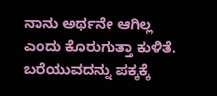ನಾನು ಅರ್ಥನೇ ಆಗಿಲ್ಲ ಎಂದು ಕೊರುಗುತ್ತಾ ಕುಳಿತೆ. ಬರೆಯುವದನ್ನು ಪಕ್ಕಕ್ಕೆ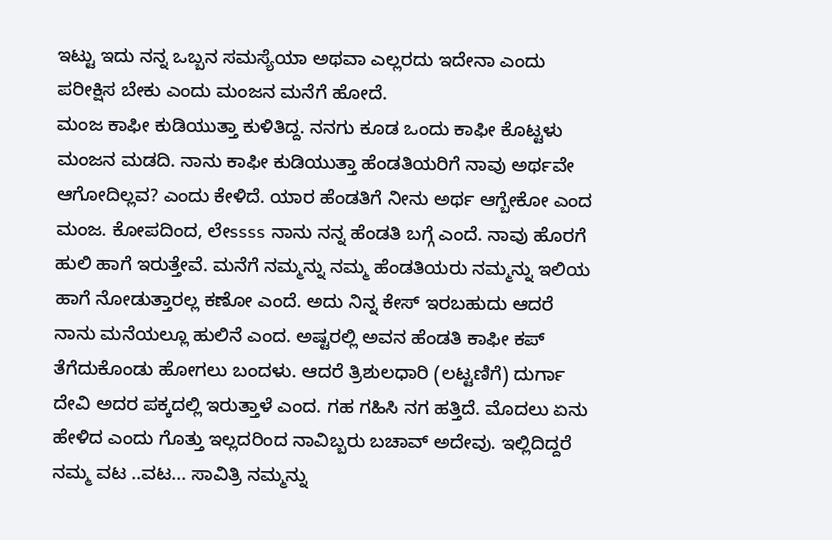ಇಟ್ಟು ಇದು ನನ್ನ ಒಬ್ಬನ ಸಮಸ್ಯೆಯಾ ಅಥವಾ ಎಲ್ಲರದು ಇದೇನಾ ಎಂದು ಪರೀಕ್ಷಿಸ ಬೇಕು ಎಂದು ಮಂಜನ ಮನೆಗೆ ಹೋದೆ.
ಮಂಜ ಕಾಫೀ ಕುಡಿಯುತ್ತಾ ಕುಳಿತಿದ್ದ. ನನಗು ಕೂಡ ಒಂದು ಕಾಫೀ ಕೊಟ್ಟಳು ಮಂಜನ ಮಡದಿ. ನಾನು ಕಾಫೀ ಕುಡಿಯುತ್ತಾ ಹೆಂಡತಿಯರಿಗೆ ನಾವು ಅರ್ಥವೇ ಆಗೋದಿಲ್ಲವ? ಎಂದು ಕೇಳಿದೆ. ಯಾರ ಹೆಂಡತಿಗೆ ನೀನು ಅರ್ಥ ಆಗ್ಬೇಕೋ ಎಂದ ಮಂಜ. ಕೋಪದಿಂದ, ಲೇssss ನಾನು ನನ್ನ ಹೆಂಡತಿ ಬಗ್ಗೆ ಎಂದೆ. ನಾವು ಹೊರಗೆ ಹುಲಿ ಹಾಗೆ ಇರುತ್ತೇವೆ. ಮನೆಗೆ ನಮ್ಮನ್ನು ನಮ್ಮ ಹೆಂಡತಿಯರು ನಮ್ಮನ್ನು ಇಲಿಯ ಹಾಗೆ ನೋಡುತ್ತಾರಲ್ಲ ಕಣೋ ಎಂದೆ. ಅದು ನಿನ್ನ ಕೇಸ್ ಇರಬಹುದು ಆದರೆ ನಾನು ಮನೆಯಲ್ಲೂ ಹುಲಿನೆ ಎಂದ. ಅಷ್ಟರಲ್ಲಿ ಅವನ ಹೆಂಡತಿ ಕಾಫೀ ಕಪ್ ತೆಗೆದುಕೊಂಡು ಹೋಗಲು ಬಂದಳು. ಆದರೆ ತ್ರಿಶುಲಧಾರಿ (ಲಟ್ಟಣಿಗೆ) ದುರ್ಗಾ ದೇವಿ ಅದರ ಪಕ್ಕದಲ್ಲಿ ಇರುತ್ತಾಳೆ ಎಂದ. ಗಹ ಗಹಿಸಿ ನಗ ಹತ್ತಿದೆ. ಮೊದಲು ಏನು ಹೇಳಿದ ಎಂದು ಗೊತ್ತು ಇಲ್ಲದರಿಂದ ನಾವಿಬ್ಬರು ಬಚಾವ್ ಅದೇವು. ಇಲ್ಲಿದಿದ್ದರೆ ನಮ್ಮ ವಟ ..ವಟ... ಸಾವಿತ್ರಿ ನಮ್ಮನ್ನು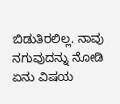ಬಿಡುತಿರಲಿಲ್ಲ. ನಾವು ನಗುವುದನ್ನು ನೋಡಿ ಏನು ವಿಷಯ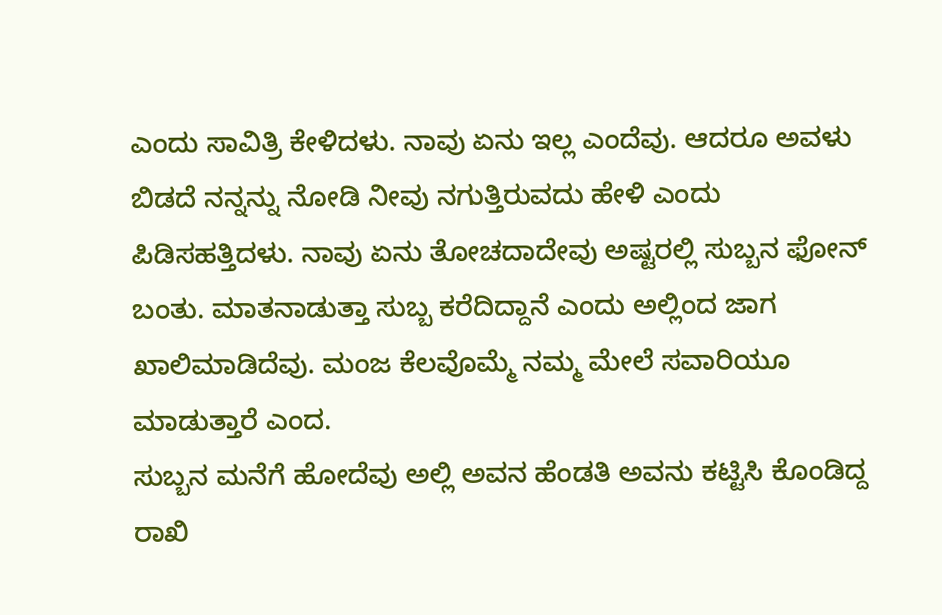ಎಂದು ಸಾವಿತ್ರಿ ಕೇಳಿದಳು. ನಾವು ಏನು ಇಲ್ಲ ಎಂದೆವು. ಆದರೂ ಅವಳು ಬಿಡದೆ ನನ್ನನ್ನು ನೋಡಿ ನೀವು ನಗುತ್ತಿರುವದು ಹೇಳಿ ಎಂದು ಪಿಡಿಸಹತ್ತಿದಳು. ನಾವು ಏನು ತೋಚದಾದೇವು ಅಷ್ಟರಲ್ಲಿ ಸುಬ್ಬನ ಫೋನ್ ಬಂತು. ಮಾತನಾಡುತ್ತಾ ಸುಬ್ಬ ಕರೆದಿದ್ದಾನೆ ಎಂದು ಅಲ್ಲಿಂದ ಜಾಗ ಖಾಲಿಮಾಡಿದೆವು. ಮಂಜ ಕೆಲವೊಮ್ಮೆ ನಮ್ಮ ಮೇಲೆ ಸವಾರಿಯೂ ಮಾಡುತ್ತಾರೆ ಎಂದ.
ಸುಬ್ಬನ ಮನೆಗೆ ಹೋದೆವು ಅಲ್ಲಿ ಅವನ ಹೆಂಡತಿ ಅವನು ಕಟ್ಟಿಸಿ ಕೊಂಡಿದ್ದ ರಾಖಿ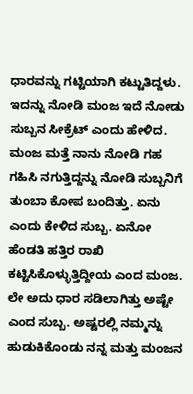ಧಾರವನ್ನು ಗಟ್ಟಿಯಾಗಿ ಕಟ್ಟುತಿದ್ದಳು. ಇದನ್ನು ನೋಡಿ ಮಂಜ ಇದೆ ನೋಡು ಸುಬ್ಬನ ಸೀಕ್ರೆಟ್ ಎಂದು ಹೇಳಿದ. ಮಂಜ ಮತ್ತೆ ನಾನು ನೋಡಿ ಗಹ ಗಹಿಸಿ ನಗುತ್ತಿದ್ದನ್ನು ನೋಡಿ ಸುಬ್ಬನಿಗೆ ತುಂಬಾ ಕೋಪ ಬಂದಿತ್ತು. ಏನು ಎಂದು ಕೇಳಿದ ಸುಬ್ಬ. ಏನೋ ಹೆಂಡತಿ ಹತ್ತಿರ ರಾಖಿ ಕಟ್ಟಿಸಿಕೊಳ್ಳುತ್ತಿದ್ದೀಯ ಎಂದ ಮಂಜ. ಲೇ ಅದು ಧಾರ ಸಡಿಲಾಗಿತ್ತು ಅಷ್ಟೇ ಎಂದ ಸುಬ್ಬ. ಅಷ್ಟರಲ್ಲಿ ನಮ್ಮನ್ನು ಹುಡುಕಿಕೊಂಡು ನನ್ನ ಮತ್ತು ಮಂಜನ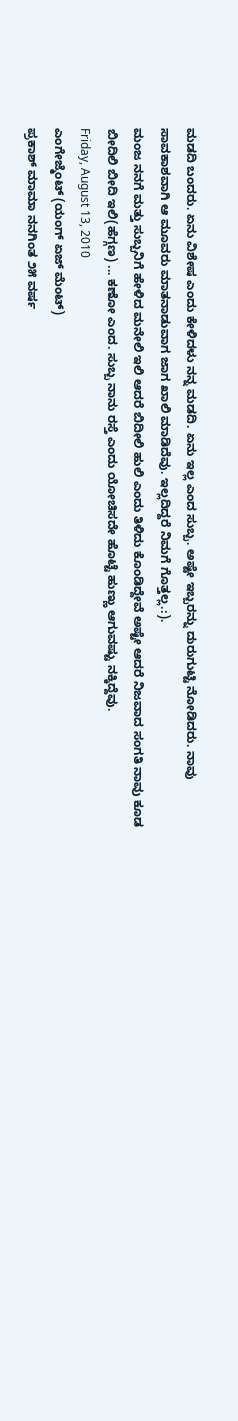ಮಡದಿ ಬಂದರು. ಏನು ವಿಶೇಷ ಎಂದು ಕೇಳಿದಳು ನನ್ನ ಮಡದಿ. ಏನು ಇಲ್ಲ ಎಂದ ಸುಬ್ಬ. ಅಷ್ಟೇ ಇಬ್ಬರನ್ನು ದುರುಗುಟ್ಟಿ ನೋಡಿದರು. ನಾವು ಸಾವಕಾಶವಾಗಿ ಆ ಮೂವರು ಮಾತನಾಡುವಾಗ ಜಾಗ ಖಾಲಿ ಮಾಡಿದೆವು. ಇಲ್ಲದಿದ್ದರೆ ನಿಮಗೆ ಗೊತ್ತಲ್ಲ.:).
ಮಂಜ ನನಗೆ ಮತ್ತು ಸುಬ್ಬನಿಗೆ ಹೇಳಿದ ಮನೇಲಿ ಇಲಿ ಆದರೆ ಬಿದೀಲಿ ಹುಲಿ ಎಂದು ತಿಳಿದು ಕೊಂಡಿದ್ದೇವೆ ಅಷ್ಟೇ ಆದರೆ ನಿಜವಾದ ಸಂಗತಿ ನಾವು ಕೂಡ ಬೀದಿಲಿ ಬೀದಿ ಇಲಿ(ಹೆಗ್ಗಣ) ... ಕಣೋ ಎಂದ. ಸುಬ್ಬ ನಾನು ರಸ್ತೆ ಎಂದು ಯೋಚಿಸದೇ ಹೊಟ್ಟೆ ಹುಣ್ಣು ಆಗುವಷ್ಟು ನಕ್ಕಿದ್ದೆವು.
Friday, August 13, 2010
ಎಂಗೇಜ್ಮೆಂಟ್ (ಯಂಗ್ ಏಜ್ ಮೆಂಟ್)
ಪ್ರಕಾಶ್ ಮಾಮಾ ನನಗಿಂತ ೨೫ ವರ್ಷ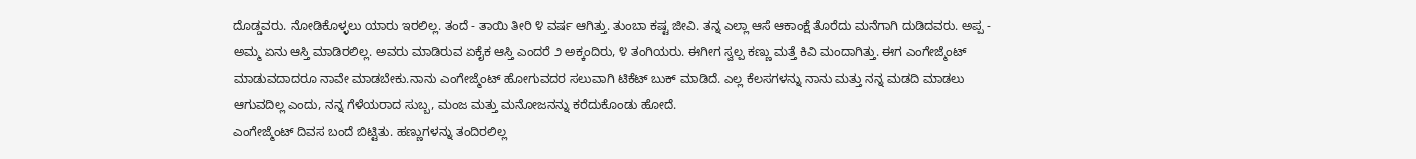ದೊಡ್ಡವರು. ನೋಡಿಕೊಳ್ಳಲು ಯಾರು ಇರಲಿಲ್ಲ. ತಂದೆ - ತಾಯಿ ತೀರಿ ೪ ವರ್ಷ ಆಗಿತ್ತು. ತುಂಬಾ ಕಷ್ಟ ಜೀವಿ. ತನ್ನ ಎಲ್ಲಾ ಆಸೆ ಆಕಾಂಕ್ಷೆ ತೊರೆದು ಮನೆಗಾಗಿ ದುಡಿದವರು. ಅಪ್ಪ - ಅಮ್ಮ ಏನು ಆಸ್ತಿ ಮಾಡಿರಲಿಲ್ಲ. ಅವರು ಮಾಡಿರುವ ಏಕೈಕ ಆಸ್ತಿ ಎಂದರೆ ೨ ಅಕ್ಕಂದಿರು, ೪ ತಂಗಿಯರು. ಈಗೀಗ ಸ್ವಲ್ಪ ಕಣ್ಣು ಮತ್ತೆ ಕಿವಿ ಮಂದಾಗಿತ್ತು. ಈಗ ಎಂಗೇಜ್ಮೆಂಟ್ ಮಾಡುವದಾದರೂ ನಾವೇ ಮಾಡಬೇಕು.ನಾನು ಎಂಗೇಜ್ಮೆಂಟ್ ಹೋಗುವದರ ಸಲುವಾಗಿ ಟಿಕೆಟ್ ಬುಕ್ ಮಾಡಿದೆ. ಎಲ್ಲ ಕೆಲಸಗಳನ್ನು ನಾನು ಮತ್ತು ನನ್ನ ಮಡದಿ ಮಾಡಲು ಆಗುವದಿಲ್ಲ ಎಂದು, ನನ್ನ ಗೆಳೆಯರಾದ ಸುಬ್ಬ, ಮಂಜ ಮತ್ತು ಮನೋಜನನ್ನು ಕರೆದುಕೊಂಡು ಹೋದೆ.
ಎಂಗೇಜ್ಮೆಂಟ್ ದಿವಸ ಬಂದೆ ಬಿಟ್ಟಿತು. ಹಣ್ಣುಗಳನ್ನು ತಂದಿರಲಿಲ್ಲ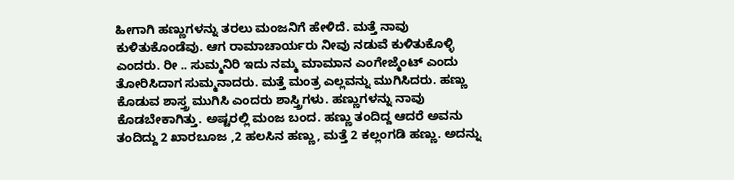ಹೀಗಾಗಿ ಹಣ್ಣುಗಳನ್ನು ತರಲು ಮಂಜನಿಗೆ ಹೇಳಿದೆ. ಮತ್ತೆ ನಾವು ಕುಳಿತುಕೊಂಡೆವು. ಆಗ ರಾಮಾಚಾರ್ಯರು ನೀವು ನಡುವೆ ಕುಳಿತುಕೊಳ್ಳಿ ಎಂದರು. ರೀ .. ಸುಮ್ಮನಿರಿ ಇದು ನಮ್ಮ ಮಾಮಾನ ಎಂಗೇಜ್ಮೆಂಟ್ ಎಂದು ತೋರಿಸಿದಾಗ ಸುಮ್ಮನಾದರು. ಮತ್ತೆ ಮಂತ್ರ ಎಲ್ಲವನ್ನು ಮುಗಿಸಿದರು. ಹಣ್ಣು ಕೊಡುವ ಶಾಸ್ತ್ರ ಮುಗಿಸಿ ಎಂದರು ಶಾಸ್ತ್ರಿಗಳು. ಹಣ್ಣುಗಳನ್ನು ನಾವು ಕೊಡಬೇಕಾಗಿತ್ತು. ಅಷ್ಟರಲ್ಲಿ ಮಂಜ ಬಂದ. ಹಣ್ಣು ತಂದಿದ್ದ ಆದರೆ ಅವನು ತಂದಿದ್ದು 2 ಖಾರಬೂಜ ,2 ಹಲಸಿನ ಹಣ್ಣು, ಮತ್ತೆ 2 ಕಲ್ಲಂಗಡಿ ಹಣ್ಣು. ಅದನ್ನು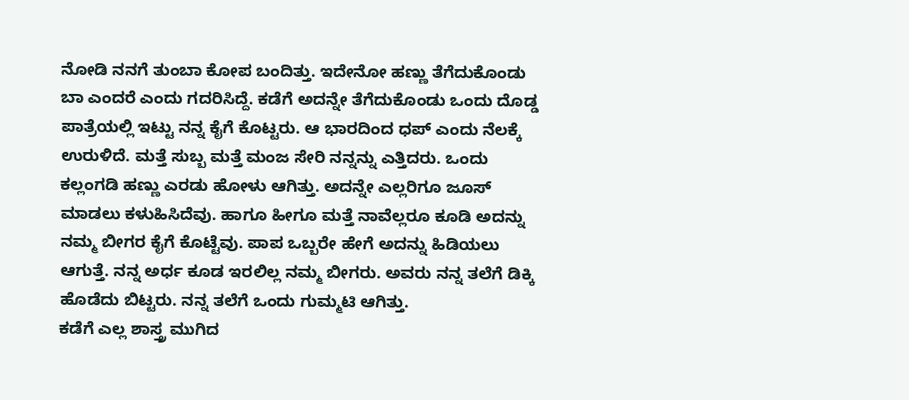ನೋಡಿ ನನಗೆ ತುಂಬಾ ಕೋಪ ಬಂದಿತ್ತು. ಇದೇನೋ ಹಣ್ಣು ತೆಗೆದುಕೊಂಡು ಬಾ ಎಂದರೆ ಎಂದು ಗದರಿಸಿದ್ದೆ. ಕಡೆಗೆ ಅದನ್ನೇ ತೆಗೆದುಕೊಂಡು ಒಂದು ದೊಡ್ಡ ಪಾತ್ರೆಯಲ್ಲಿ ಇಟ್ಟು ನನ್ನ ಕೈಗೆ ಕೊಟ್ಟರು. ಆ ಭಾರದಿಂದ ಧಪ್ ಎಂದು ನೆಲಕ್ಕೆ ಉರುಳಿದೆ. ಮತ್ತೆ ಸುಬ್ಬ ಮತ್ತೆ ಮಂಜ ಸೇರಿ ನನ್ನನ್ನು ಎತ್ತಿದರು. ಒಂದು ಕಲ್ಲಂಗಡಿ ಹಣ್ಣು ಎರಡು ಹೋಳು ಆಗಿತ್ತು. ಅದನ್ನೇ ಎಲ್ಲರಿಗೂ ಜೂಸ್ ಮಾಡಲು ಕಳುಹಿಸಿದೆವು. ಹಾಗೂ ಹೀಗೂ ಮತ್ತೆ ನಾವೆಲ್ಲರೂ ಕೂಡಿ ಅದನ್ನು ನಮ್ಮ ಬೀಗರ ಕೈಗೆ ಕೊಟ್ಟೆವು. ಪಾಪ ಒಬ್ಬರೇ ಹೇಗೆ ಅದನ್ನು ಹಿಡಿಯಲು ಆಗುತ್ತೆ. ನನ್ನ ಅರ್ಧ ಕೂಡ ಇರಲಿಲ್ಲ ನಮ್ಮ ಬೀಗರು. ಅವರು ನನ್ನ ತಲೆಗೆ ಡಿಕ್ಕಿ ಹೊಡೆದು ಬಿಟ್ಟರು. ನನ್ನ ತಲೆಗೆ ಒಂದು ಗುಮ್ಮಟಿ ಆಗಿತ್ತು.
ಕಡೆಗೆ ಎಲ್ಲ ಶಾಸ್ತ್ರ ಮುಗಿದ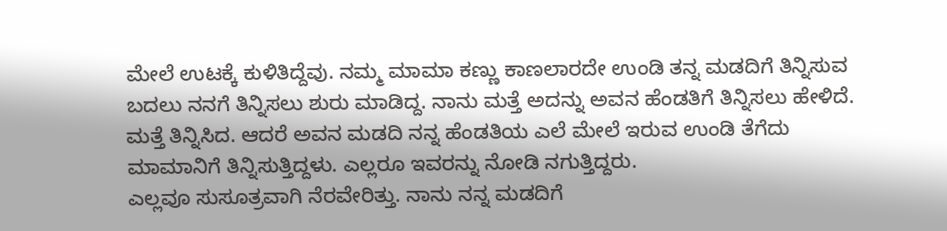ಮೇಲೆ ಉಟಕ್ಕೆ ಕುಳಿತಿದ್ದೆವು. ನಮ್ಮ ಮಾಮಾ ಕಣ್ಣು ಕಾಣಲಾರದೇ ಉಂಡಿ ತನ್ನ ಮಡದಿಗೆ ತಿನ್ನಿಸುವ ಬದಲು ನನಗೆ ತಿನ್ನಿಸಲು ಶುರು ಮಾಡಿದ್ದ. ನಾನು ಮತ್ತೆ ಅದನ್ನು ಅವನ ಹೆಂಡತಿಗೆ ತಿನ್ನಿಸಲು ಹೇಳಿದೆ. ಮತ್ತೆ ತಿನ್ನಿಸಿದ. ಆದರೆ ಅವನ ಮಡದಿ ನನ್ನ ಹೆಂಡತಿಯ ಎಲೆ ಮೇಲೆ ಇರುವ ಉಂಡಿ ತೆಗೆದು ಮಾಮಾನಿಗೆ ತಿನ್ನಿಸುತ್ತಿದ್ದಳು. ಎಲ್ಲರೂ ಇವರನ್ನು ನೋಡಿ ನಗುತ್ತಿದ್ದರು.
ಎಲ್ಲವೂ ಸುಸೂತ್ರವಾಗಿ ನೆರವೇರಿತ್ತು. ನಾನು ನನ್ನ ಮಡದಿಗೆ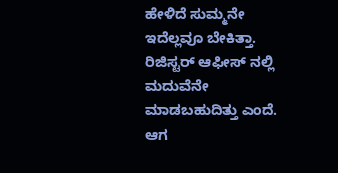ಹೇಳಿದೆ ಸುಮ್ಮನೇ ಇದೆಲ್ಲವೂ ಬೇಕಿತ್ತಾ. ರಿಜಿಸ್ಟರ್ ಆಫೀಸ್ ನಲ್ಲಿ ಮದುವೆನೇ ಮಾಡಬಹುದಿತ್ತು ಎಂದೆ. ಆಗ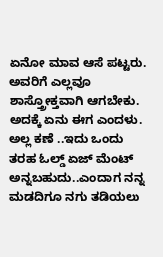ಏನೋ ಮಾವ ಆಸೆ ಪಟ್ಟರು. ಅವರಿಗೆ ಎಲ್ಲವೂ ಶಾಸ್ತ್ರೋಕ್ತವಾಗಿ ಆಗಬೇಕು. ಅದಕ್ಕೆ ಏನು ಈಗ ಎಂದಳು. ಅಲ್ಲ ಕಣೆ ..ಇದು ಒಂದು ತರಹ ಓಲ್ಡ್ ಏಜ್ ಮೆಂಟ್ ಅನ್ನಬಹುದು..ಎಂದಾಗ ನನ್ನ ಮಡದಿಗೂ ನಗು ತಡಿಯಲು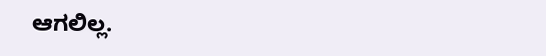ಆಗಲಿಲ್ಲ.